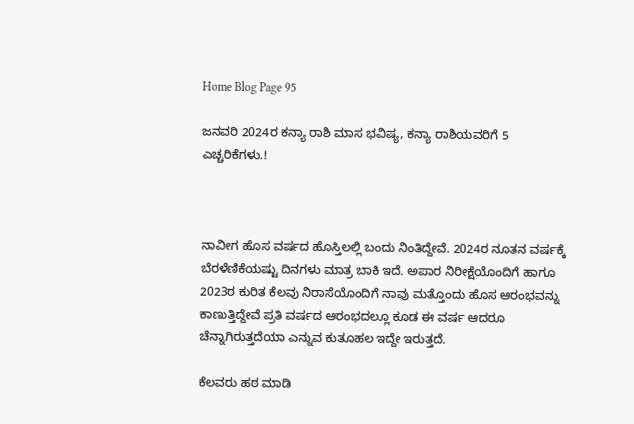Home Blog Page 95

ಜನವರಿ 2024ರ ಕನ್ಯಾ ರಾಶಿ ಮಾಸ ಭವಿಷ್ಯ, ಕನ್ಯಾ ರಾಶಿಯವರಿಗೆ 5 ಎಚ್ಚರಿಕೆಗಳು.!



ನಾವೀಗ ಹೊಸ ವರ್ಷದ ಹೊಸ್ತಿಲಲ್ಲಿ ಬಂದು ನಿಂತಿದ್ದೇವೆ. 2024ರ ನೂತನ ವರ್ಷಕ್ಕೆ ಬೆರಳೆಣಿಕೆಯಷ್ಟು ದಿನಗಳು ಮಾತ್ರ ಬಾಕಿ ಇದೆ. ಅಪಾರ ನಿರೀಕ್ಷೆಯೊಂದಿಗೆ ಹಾಗೂ 2023ರ ಕುರಿತ ಕೆಲವು ನಿರಾಸೆಯೊಂದಿಗೆ ನಾವು ಮತ್ತೊಂದು ಹೊಸ ಆರಂಭವನ್ನು ಕಾಣುತ್ತಿದ್ದೇವೆ ಪ್ರತಿ ವರ್ಷದ ಆರಂಭದಲ್ಲೂ ಕೂಡ ಈ ವರ್ಷ ಆದರೂ ಚೆನ್ನಾಗಿರುತ್ತದೆಯಾ ಎನ್ನುವ ಕುತೂಹಲ ಇದ್ದೇ ಇರುತ್ತದೆ.

ಕೆಲವರು ಹಠ ಮಾಡಿ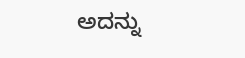ಅದನ್ನು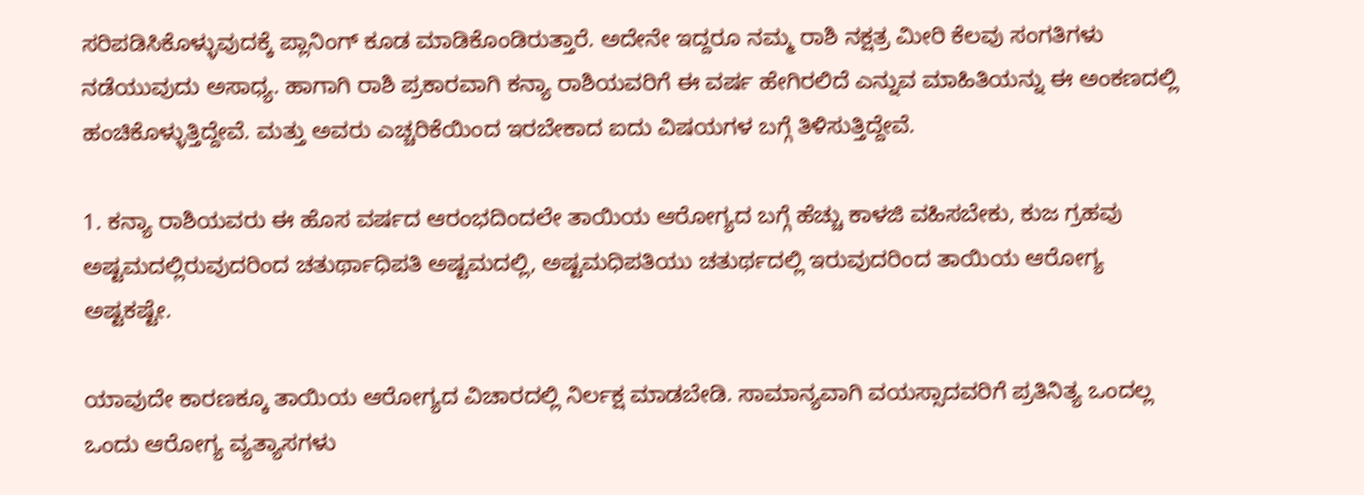ಸರಿಪಡಿಸಿಕೊಳ್ಳುವುದಕ್ಕೆ ಪ್ಲಾನಿಂಗ್ ಕೂಡ ಮಾಡಿಕೊಂಡಿರುತ್ತಾರೆ. ಅದೇನೇ ಇದ್ದರೂ ನಮ್ಮ ರಾಶಿ ನಕ್ಷತ್ರ ಮೀರಿ ಕೆಲವು ಸಂಗತಿಗಳು ನಡೆಯುವುದು ಅಸಾಧ್ಯ. ಹಾಗಾಗಿ ರಾಶಿ ಪ್ರಕಾರವಾಗಿ ಕನ್ಯಾ ರಾಶಿಯವರಿಗೆ ಈ ವರ್ಷ ಹೇಗಿರಲಿದೆ ಎನ್ನುವ ಮಾಹಿತಿಯನ್ನು ಈ ಅಂಕಣದಲ್ಲಿ ಹಂಚಿಕೊಳ್ಳುತ್ತಿದ್ದೇವೆ. ಮತ್ತು ಅವರು ಎಚ್ಚರಿಕೆಯಿಂದ ಇರಬೇಕಾದ ಐದು ವಿಷಯಗಳ ಬಗ್ಗೆ ತಿಳಿಸುತ್ತಿದ್ದೇವೆ.

1. ಕನ್ಯಾ ರಾಶಿಯವರು ಈ ಹೊಸ ವರ್ಷದ ಆರಂಭದಿಂದಲೇ ತಾಯಿಯ ಆರೋಗ್ಯದ ಬಗ್ಗೆ ಹೆಚ್ಚು ಕಾಳಜಿ ವಹಿಸಬೇಕು, ಕುಜ ಗ್ರಹವು ಅಷ್ಟಮದಲ್ಲಿರುವುದರಿಂದ ಚತುರ್ಥಾಧಿಪತಿ ಅಷ್ಟಮದಲ್ಲಿ, ಅಷ್ಟಮಧಿಪತಿಯು ಚತುರ್ಥದಲ್ಲಿ ಇರುವುದರಿಂದ ತಾಯಿಯ ಆರೋಗ್ಯ ಅಷ್ಟಕಷ್ಟೇ.

ಯಾವುದೇ ಕಾರಣಕ್ಕೂ ತಾಯಿಯ ಆರೋಗ್ಯದ ವಿಚಾರದಲ್ಲಿ ನಿರ್ಲಕ್ಷ ಮಾಡಬೇಡಿ. ಸಾಮಾನ್ಯವಾಗಿ ವಯಸ್ಸಾದವರಿಗೆ ಪ್ರತಿನಿತ್ಯ ಒಂದಲ್ಲ ಒಂದು ಆರೋಗ್ಯ ವ್ಯತ್ಯಾಸಗಳು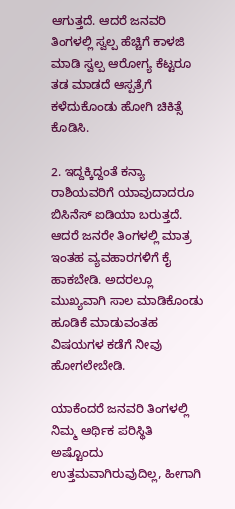ಆಗುತ್ತದೆ. ಆದರೆ ಜನವರಿ ತಿಂಗಳಲ್ಲಿ ಸ್ವಲ್ಪ ಹೆಚ್ಚಿಗೆ ಕಾಳಜಿ ಮಾಡಿ ಸ್ವಲ್ಪ ಆರೋಗ್ಯ ಕೆಟ್ಟರೂ ತಡ ಮಾಡದೆ ಆಸ್ಪತ್ರೆಗೆ ಕಳೆದುಕೊಂಡು ಹೋಗಿ ಚಿಕಿತ್ಸೆ ಕೊಡಿಸಿ.

2. ಇದ್ದಕ್ಕಿದ್ದಂತೆ ಕನ್ಯಾ ರಾಶಿಯವರಿಗೆ ಯಾವುದಾದರೂ ಬಿಸಿನೆಸ್ ಐಡಿಯಾ ಬರುತ್ತದೆ. ಆದರೆ ಜನರೇ ತಿಂಗಳಲ್ಲಿ ಮಾತ್ರ ಇಂತಹ ವ್ಯವಹಾರಗಳಿಗೆ ಕೈ ಹಾಕಬೇಡಿ. ಅದರಲ್ಲೂ ಮುಖ್ಯವಾಗಿ ಸಾಲ ಮಾಡಿಕೊಂಡು ಹೂಡಿಕೆ ಮಾಡುವಂತಹ ವಿಷಯಗಳ ಕಡೆಗೆ ನೀವು ಹೋಗಲೇಬೇಡಿ.

ಯಾಕೆಂದರೆ ಜನವರಿ ತಿಂಗಳಲ್ಲಿ ನಿಮ್ಮ ಆರ್ಥಿಕ ಪರಿಸ್ಥಿತಿ ಅಷ್ಟೊಂದು ಉತ್ತಮವಾಗಿರುವುದಿಲ್ಲ, ಹೀಗಾಗಿ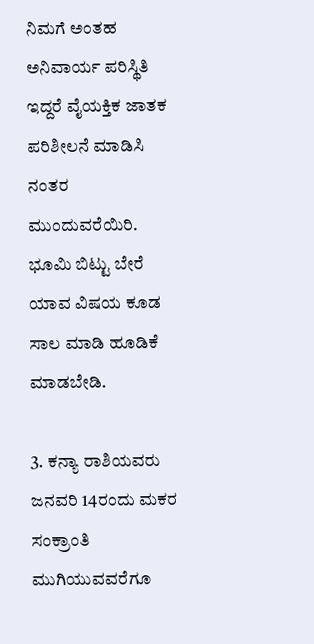ನಿಮಗೆ ಅಂತಹ ಅನಿವಾರ್ಯ ಪರಿಸ್ಥಿತಿ ಇದ್ದರೆ ವೈಯಕ್ತಿಕ ಜಾತಕ ಪರಿಶೀಲನೆ ಮಾಡಿಸಿ ನಂತರ ಮುಂದುವರೆಯಿರಿ. ಭೂಮಿ ಬಿಟ್ಟು ಬೇರೆ ಯಾವ ವಿಷಯ ಕೂಡ ಸಾಲ ಮಾಡಿ ಹೂಡಿಕೆ ಮಾಡಬೇಡಿ.

3. ಕನ್ಯಾ ರಾಶಿಯವರು ಜನವರಿ 14ರಂದು ಮಕರ ಸಂಕ್ರಾಂತಿ ಮುಗಿಯುವವರೆಗೂ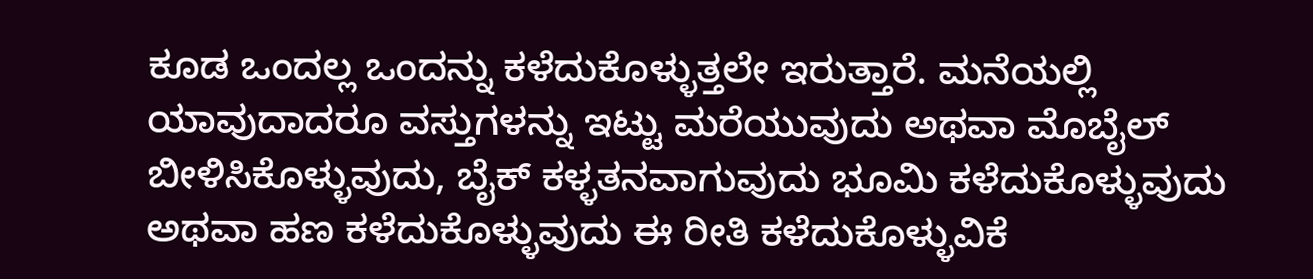ಕೂಡ ಒಂದಲ್ಲ ಒಂದನ್ನು ಕಳೆದುಕೊಳ್ಳುತ್ತಲೇ ಇರುತ್ತಾರೆ. ಮನೆಯಲ್ಲಿ ಯಾವುದಾದರೂ ವಸ್ತುಗಳನ್ನು ಇಟ್ಟು ಮರೆಯುವುದು ಅಥವಾ ಮೊಬೈಲ್ ಬೀಳಿಸಿಕೊಳ್ಳುವುದು, ಬೈಕ್ ಕಳ್ಳತನವಾಗುವುದು ಭೂಮಿ ಕಳೆದುಕೊಳ್ಳುವುದು ಅಥವಾ ಹಣ ಕಳೆದುಕೊಳ್ಳುವುದು ಈ ರೀತಿ ಕಳೆದುಕೊಳ್ಳುವಿಕೆ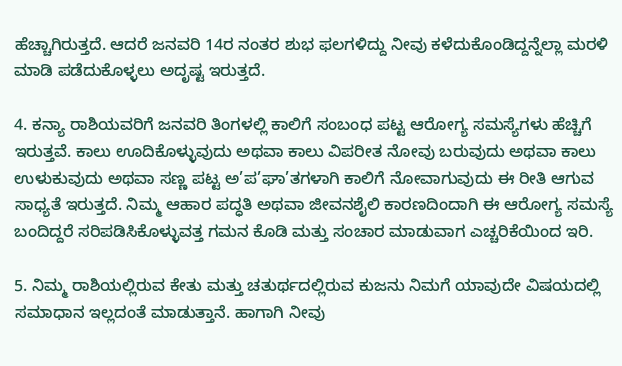ಹೆಚ್ಚಾಗಿರುತ್ತದೆ. ಆದರೆ ಜನವರಿ 14ರ ನಂತರ ಶುಭ ಫಲಗಳಿದ್ದು ನೀವು ಕಳೆದುಕೊಂಡಿದ್ದನ್ನೆಲ್ಲಾ ಮರಳಿ ಮಾಡಿ ಪಡೆದುಕೊಳ್ಳಲು ಅದೃಷ್ಟ ಇರುತ್ತದೆ.

4. ಕನ್ಯಾ ರಾಶಿಯವರಿಗೆ ಜನವರಿ ತಿಂಗಳಲ್ಲಿ ಕಾಲಿಗೆ ಸಂಬಂಧ ಪಟ್ಟ ಆರೋಗ್ಯ ಸಮಸ್ಯೆಗಳು ಹೆಚ್ಚಿಗೆ ಇರುತ್ತವೆ. ಕಾಲು ಊದಿಕೊಳ್ಳುವುದು ಅಥವಾ ಕಾಲು ವಿಪರೀತ ನೋವು ಬರುವುದು ಅಥವಾ ಕಾಲು ಉಳುಕುವುದು ಅಥವಾ ಸಣ್ಣ ಪಟ್ಟ ಅ’ಪ’ಘಾ’ತಗಳಾಗಿ ಕಾಲಿಗೆ ನೋವಾಗುವುದು ಈ ರೀತಿ ಆಗುವ ಸಾಧ್ಯತೆ ಇರುತ್ತದೆ. ನಿಮ್ಮ ಆಹಾರ ಪದ್ಧತಿ ಅಥವಾ ಜೀವನಶೈಲಿ ಕಾರಣದಿಂದಾಗಿ ಈ ಆರೋಗ್ಯ ಸಮಸ್ಯೆ ಬಂದಿದ್ದರೆ ಸರಿಪಡಿಸಿಕೊಳ್ಳುವತ್ತ ಗಮನ ಕೊಡಿ ಮತ್ತು ಸಂಚಾರ ಮಾಡುವಾಗ ಎಚ್ಚರಿಕೆಯಿಂದ ಇರಿ.

5. ನಿಮ್ಮ ರಾಶಿಯಲ್ಲಿರುವ ಕೇತು ಮತ್ತು ಚತುರ್ಥದಲ್ಲಿರುವ ಕುಜನು ನಿಮಗೆ ಯಾವುದೇ ವಿಷಯದಲ್ಲಿ ಸಮಾಧಾನ ಇಲ್ಲದಂತೆ ಮಾಡುತ್ತಾನೆ. ಹಾಗಾಗಿ ನೀವು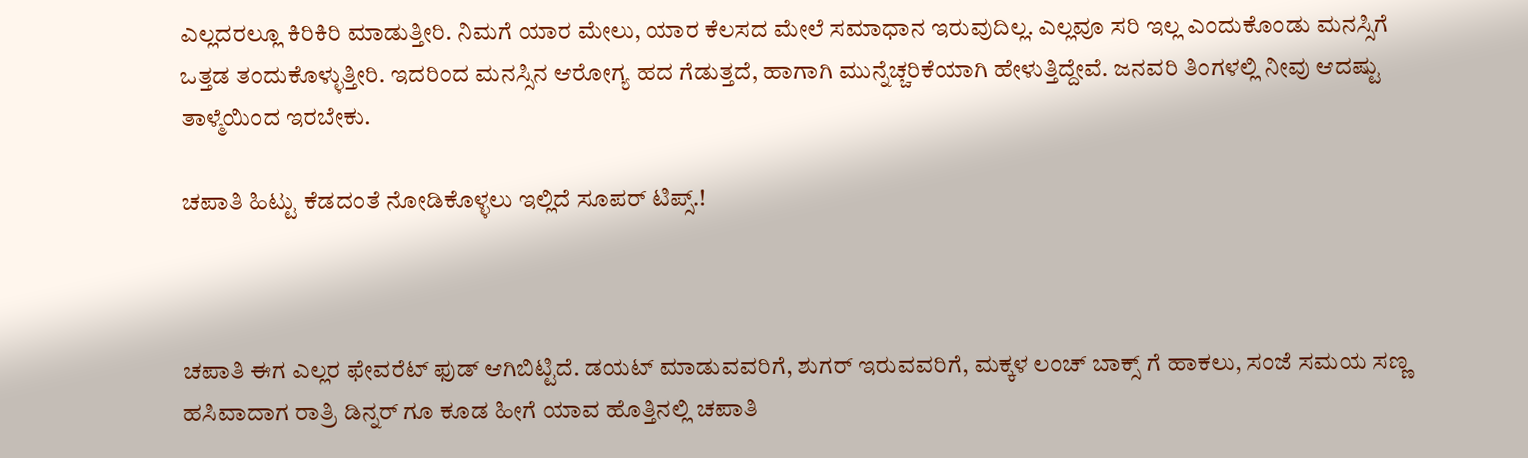ಎಲ್ಲದರಲ್ಲೂ ಕಿರಿಕಿರಿ ಮಾಡುತ್ತೀರಿ. ನಿಮಗೆ ಯಾರ ಮೇಲು, ಯಾರ ಕೆಲಸದ ಮೇಲೆ ಸಮಾಧಾನ ಇರುವುದಿಲ್ಲ. ಎಲ್ಲವೂ ಸರಿ ಇಲ್ಲ ಎಂದುಕೊಂಡು ಮನಸ್ಸಿಗೆ ಒತ್ತಡ ತಂದುಕೊಳ್ಳುತ್ತೀರಿ. ಇದರಿಂದ ಮನಸ್ಸಿನ ಆರೋಗ್ಯ ಹದ ಗೆಡುತ್ತದೆ, ಹಾಗಾಗಿ ಮುನ್ನೆಚ್ಚರಿಕೆಯಾಗಿ ಹೇಳುತ್ತಿದ್ದೇವೆ. ಜನವರಿ ತಿಂಗಳಲ್ಲಿ ನೀವು ಆದಷ್ಟು ತಾಳ್ಮೆಯಿಂದ ಇರಬೇಕು.

ಚಪಾತಿ ಹಿಟ್ಟು ಕೆಡದಂತೆ ನೋಡಿಕೊಳ್ಳಲು ಇಲ್ಲಿದೆ ಸೂಪರ್ ಟಿಪ್ಸ್.!



ಚಪಾತಿ ಈಗ ಎಲ್ಲರ ಫೇವರೆಟ್ ಫುಡ್ ಆಗಿಬಿಟ್ಟಿದೆ. ಡಯಟ್ ಮಾಡುವವರಿಗೆ, ಶುಗರ್ ಇರುವವರಿಗೆ, ಮಕ್ಕಳ ಲಂಚ್ ಬಾಕ್ಸ್ ಗೆ ಹಾಕಲು, ಸಂಜೆ ಸಮಯ ಸಣ್ಣ ಹಸಿವಾದಾಗ ರಾತ್ರಿ ಡಿನ್ನರ್ ಗೂ ಕೂಡ ಹೀಗೆ ಯಾವ ಹೊತ್ತಿನಲ್ಲಿ ಚಪಾತಿ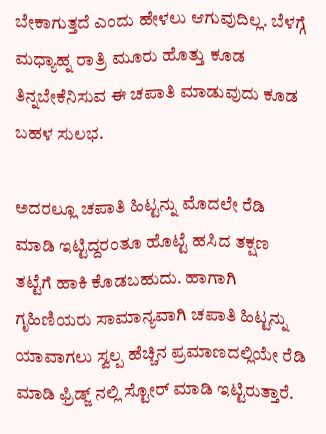ಬೇಕಾಗುತ್ತದೆ ಎಂದು ಹೇಳಲು ಆಗುವುದಿಲ್ಲ. ಬೆಳಗ್ಗೆ ಮಧ್ಯಾಹ್ನ ರಾತ್ರಿ ಮೂರು ಹೊತ್ತು ಕೂಡ ತಿನ್ನಬೇಕೆನಿಸುವ ಈ ಚಪಾತಿ ಮಾಡುವುದು ಕೂಡ ಬಹಳ ಸುಲಭ.

ಅದರಲ್ಲೂ ಚಪಾತಿ ಹಿಟ್ಟನ್ನು ಮೊದಲೇ ರೆಡಿ ಮಾಡಿ ಇಟ್ಟಿದ್ದರಂತೂ ಹೊಟ್ಟೆ ಹಸಿದ ತಕ್ಷಣ ತಟ್ಟೆಗೆ ಹಾಕಿ ಕೊಡಬಹುದು. ಹಾಗಾಗಿ ಗೃಹಿಣಿಯರು ಸಾಮಾನ್ಯವಾಗಿ ಚಪಾತಿ ಹಿಟ್ಟನ್ನು ಯಾವಾಗಲು ಸ್ವಲ್ಪ ಹೆಚ್ಚಿನ ಪ್ರಮಾಣದಲ್ಲಿಯೇ ರೆಡಿ ಮಾಡಿ ಫ್ರಿಡ್ಜ್ ನಲ್ಲಿ ಸ್ಟೋರ್ ಮಾಡಿ ಇಟ್ಟಿರುತ್ತಾರೆ.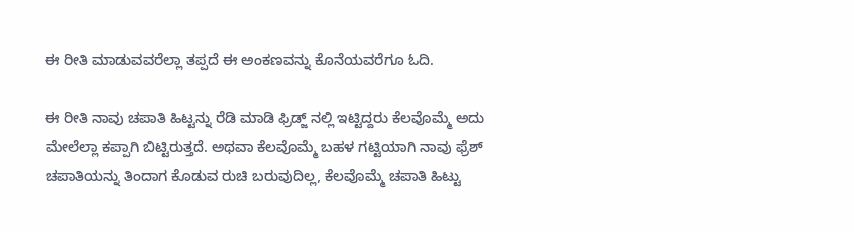ಈ ರೀತಿ ಮಾಡುವವರೆಲ್ಲಾ ತಪ್ಪದೆ ಈ ಅಂಕಣವನ್ನು ಕೊನೆಯವರೆಗೂ ಓದಿ.

ಈ ರೀತಿ ನಾವು ಚಪಾತಿ ಹಿಟ್ಟನ್ನು ರೆಡಿ ಮಾಡಿ ಫ್ರಿಡ್ಜ್ ನಲ್ಲಿ ಇಟ್ಟಿದ್ದರು ಕೆಲವೊಮ್ಮೆ ಅದು ಮೇಲೆಲ್ಲಾ ಕಪ್ಪಾಗಿ ಬಿಟ್ಟಿರುತ್ತದೆ. ಅಥವಾ ಕೆಲವೊಮ್ಮೆ ಬಹಳ ಗಟ್ಟಿಯಾಗಿ ನಾವು ಫ್ರೆಶ್ ಚಪಾತಿಯನ್ನು ತಿಂದಾಗ ಕೊಡುವ ರುಚಿ ಬರುವುದಿಲ್ಲ, ಕೆಲವೊಮ್ಮೆ ಚಪಾತಿ ಹಿಟ್ಟು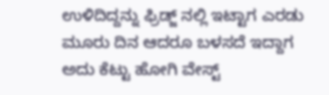ಉಳಿದಿದ್ದನ್ನು ಫ್ರಿಡ್ಜ್ ನಲ್ಲಿ ಇಟ್ಟಾಗ ಎರಡು ಮೂರು ದಿನ ಆದರೂ ಬಳಸದೆ ಇದ್ದಾಗ ಅದು ಕೆಟ್ಟು ಹೋಗಿ ವೇಸ್ಟ್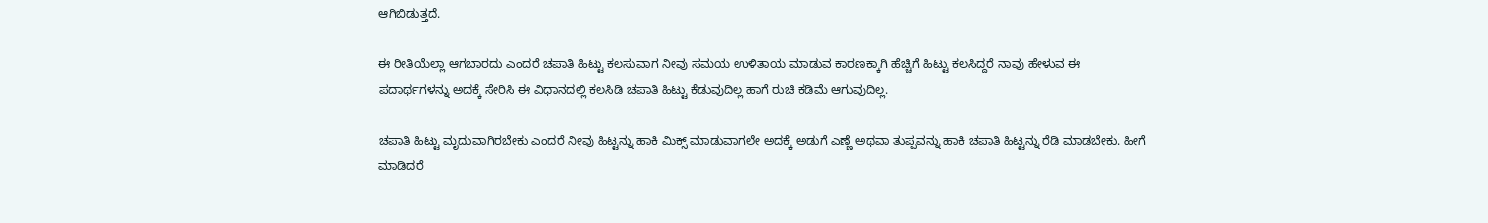ಆಗಿಬಿಡುತ್ತದೆ.

ಈ ರೀತಿಯೆಲ್ಲಾ ಆಗಬಾರದು ಎಂದರೆ ಚಪಾತಿ ಹಿಟ್ಟು ಕಲಸುವಾಗ ನೀವು ಸಮಯ ಉಳಿತಾಯ ಮಾಡುವ ಕಾರಣಕ್ಕಾಗಿ ಹೆಚ್ಚಿಗೆ ಹಿಟ್ಟು ಕಲಸಿದ್ದರೆ ನಾವು ಹೇಳುವ ಈ ಪದಾರ್ಥಗಳನ್ನು ಅದಕ್ಕೆ ಸೇರಿಸಿ ಈ ವಿಧಾನದಲ್ಲಿ ಕಲಸಿಡಿ ಚಪಾತಿ ಹಿಟ್ಟು ಕೆಡುವುದಿಲ್ಲ ಹಾಗೆ ರುಚಿ ಕಡಿಮೆ ಆಗುವುದಿಲ್ಲ.

ಚಪಾತಿ ಹಿಟ್ಟು ಮೃದುವಾಗಿರಬೇಕು ಎಂದರೆ ನೀವು ಹಿಟ್ಟನ್ನು ಹಾಕಿ ಮಿಕ್ಸ್ ಮಾಡುವಾಗಲೇ ಅದಕ್ಕೆ ಅಡುಗೆ ಎಣ್ಣೆ ಅಥವಾ ತುಪ್ಪವನ್ನು ಹಾಕಿ ಚಪಾತಿ ಹಿಟ್ಟನ್ನು ರೆಡಿ ಮಾಡಬೇಕು. ಹೀಗೆ ಮಾಡಿದರೆ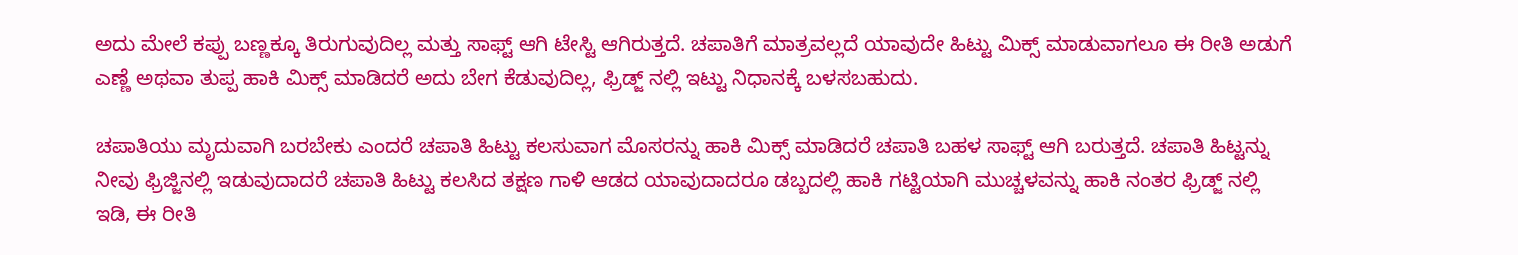ಅದು ಮೇಲೆ ಕಪ್ಪು ಬಣ್ಣಕ್ಕೂ ತಿರುಗುವುದಿಲ್ಲ ಮತ್ತು ಸಾಫ್ಟ್ ಆಗಿ ಟೇಸ್ಟಿ ಆಗಿರುತ್ತದೆ. ಚಪಾತಿಗೆ ಮಾತ್ರವಲ್ಲದೆ ಯಾವುದೇ ಹಿಟ್ಟು ಮಿಕ್ಸ್ ಮಾಡುವಾಗಲೂ ಈ ರೀತಿ ಅಡುಗೆ ಎಣ್ಣೆ ಅಥವಾ ತುಪ್ಪ ಹಾಕಿ ಮಿಕ್ಸ್ ಮಾಡಿದರೆ ಅದು ಬೇಗ ಕೆಡುವುದಿಲ್ಲ, ಫ್ರಿಡ್ಜ್ ನಲ್ಲಿ ಇಟ್ಟು ನಿಧಾನಕ್ಕೆ ಬಳಸಬಹುದು.

ಚಪಾತಿಯು ಮೃದುವಾಗಿ ಬರಬೇಕು ಎಂದರೆ ಚಪಾತಿ ಹಿಟ್ಟು ಕಲಸುವಾಗ ಮೊಸರನ್ನು ಹಾಕಿ ಮಿಕ್ಸ್ ಮಾಡಿದರೆ ಚಪಾತಿ ಬಹಳ ಸಾಫ್ಟ್ ಆಗಿ ಬರುತ್ತದೆ. ಚಪಾತಿ ಹಿಟ್ಟನ್ನು ನೀವು ಫ್ರಿಜ್ಜಿನಲ್ಲಿ ಇಡುವುದಾದರೆ ಚಪಾತಿ ಹಿಟ್ಟು ಕಲಸಿದ ತಕ್ಷಣ ಗಾಳಿ ಆಡದ ಯಾವುದಾದರೂ ಡಬ್ಬದಲ್ಲಿ ಹಾಕಿ ಗಟ್ಟಿಯಾಗಿ ಮುಚ್ಚಳವನ್ನು ಹಾಕಿ ನಂತರ ಫ್ರಿಡ್ಜ್ ನಲ್ಲಿ ಇಡಿ, ಈ ರೀತಿ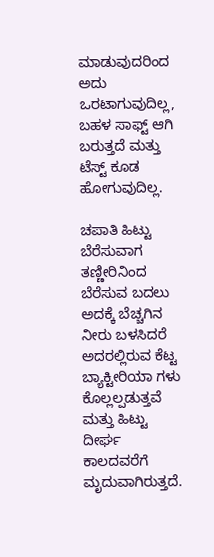ಮಾಡುವುದರಿಂದ ಅದು ಒರಟಾಗುವುದಿಲ್ಲ, ಬಹಳ ಸಾಫ್ಟ್ ಆಗಿ ಬರುತ್ತದೆ ಮತ್ತು ಟೆಸ್ಟ್ ಕೂಡ ಹೋಗುವುದಿಲ್ಲ.

ಚಪಾತಿ ಹಿಟ್ಟು ಬೆರೆಸುವಾಗ ತಣ್ಣೀರಿನಿಂದ ಬೆರೆಸುವ ಬದಲು ಅದಕ್ಕೆ ಬೆಚ್ಚಗಿನ ನೀರು ಬಳಸಿದರೆ ಅದರಲ್ಲಿರುವ ಕೆಟ್ಟ ಬ್ಯಾಕ್ಟೀರಿಯಾ ಗಳು ಕೊಲ್ಲಲ್ಪಡುತ್ತವೆ ಮತ್ತು ಹಿಟ್ಟು ದೀರ್ಘ ಕಾಲದವರೆಗೆ ಮೃದುವಾಗಿರುತ್ತದೆ.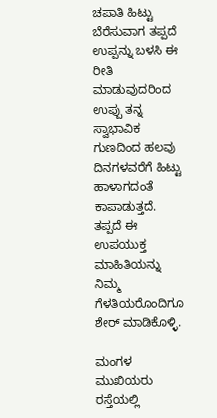ಚಪಾತಿ ಹಿಟ್ಟು ಬೆರೆಸುವಾಗ ತಪ್ಪದೆ ಉಪ್ಪನ್ನು ಬಳಸಿ ಈ ರೀತಿ ಮಾಡುವುದರಿಂದ ಉಪ್ಪು ತನ್ನ ಸ್ವಾಭಾವಿಕ ಗುಣದಿಂದ ಹಲವು ದಿನಗಳವರೆಗೆ ಹಿಟ್ಟು ಹಾಳಾಗದಂತೆ ಕಾಪಾಡುತ್ತದೆ. ತಪ್ಪದೆ ಈ ಉಪಯುಕ್ತ ಮಾಹಿತಿಯನ್ನು ನಿಮ್ಮ ಗೆಳತಿಯರೊಂದಿಗೂ ಶೇರ್ ಮಾಡಿಕೊಳ್ಳಿ.

ಮಂಗಳ ಮುಖಿಯರು ರಸ್ತೆಯಲ್ಲಿ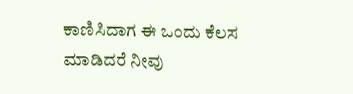ಕಾಣಿಸಿದಾಗ ಈ ಒಂದು ಕೆಲಸ ಮಾಡಿದರೆ ನೀವು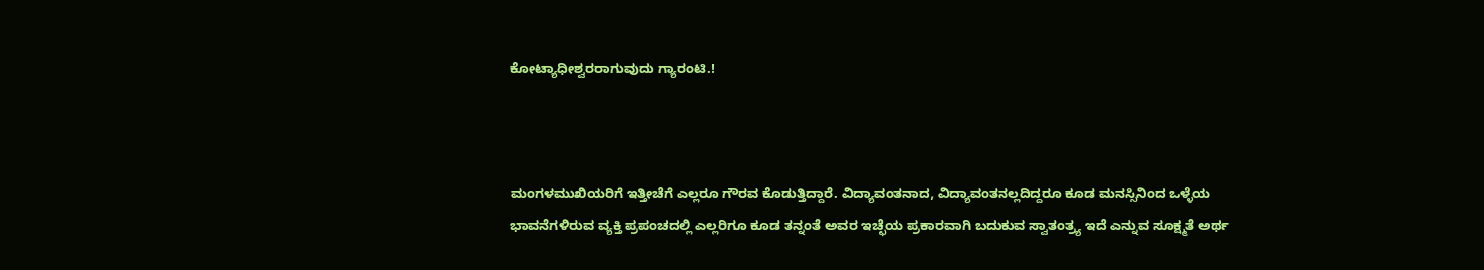ಕೋಟ್ಯಾಧೀಶ್ವರರಾಗುವುದು ಗ್ಯಾರಂಟಿ.!



ಮಂಗಳಮುಖಿಯರಿಗೆ ಇತ್ತೀಚೆಗೆ ಎಲ್ಲರೂ ಗೌರವ ಕೊಡುತ್ತಿದ್ದಾರೆ. ವಿದ್ಯಾವಂತನಾದ, ವಿದ್ಯಾವಂತನಲ್ಲದಿದ್ದರೂ ಕೂಡ ಮನಸ್ಸಿನಿಂದ ಒಳ್ಳೆಯ ಭಾವನೆಗಳಿರುವ ವ್ಯಕ್ತಿ ಪ್ರಪಂಚದಲ್ಲಿ ಎಲ್ಲರಿಗೂ ಕೂಡ ತನ್ನಂತೆ ಅವರ ಇಚ್ಛೆಯ ಪ್ರಕಾರವಾಗಿ ಬದುಕುವ ಸ್ವಾತಂತ್ರ್ಯ ಇದೆ ಎನ್ನುವ ಸೂಕ್ಷ್ಮತೆ ಅರ್ಥ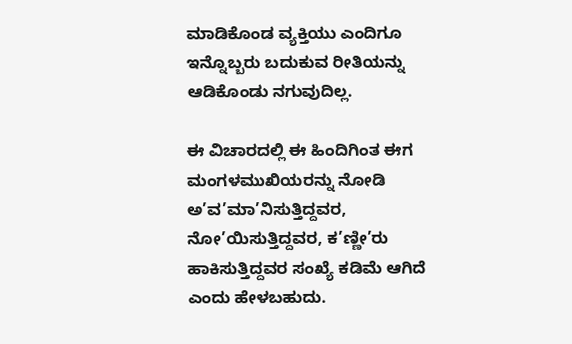ಮಾಡಿಕೊಂಡ ವ್ಯಕ್ತಿಯು ಎಂದಿಗೂ ಇನ್ನೊಬ್ಬರು ಬದುಕುವ ರೀತಿಯನ್ನು ಆಡಿಕೊಂಡು ನಗುವುದಿಲ್ಲ.

ಈ ವಿಚಾರದಲ್ಲಿ ಈ ಹಿಂದಿಗಿಂತ ಈಗ ಮಂಗಳಮುಖಿಯರನ್ನು ನೋಡಿ ಅ’ವ’ಮಾ’ನಿಸುತ್ತಿದ್ದವರ, ನೋ’ಯಿಸುತ್ತಿದ್ದವರ, ಕ’ಣ್ಣೀ’ರು ಹಾಕಿಸುತ್ತಿದ್ದವರ ಸಂಖ್ಯೆ ಕಡಿಮೆ ಆಗಿದೆ ಎಂದು ಹೇಳಬಹುದು.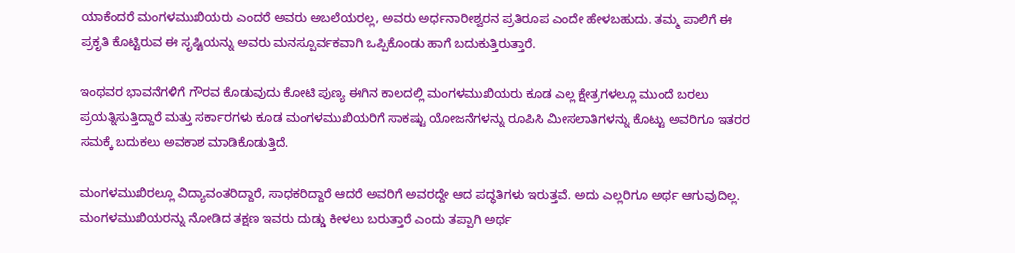ಯಾಕೆಂದರೆ ಮಂಗಳಮುಖಿಯರು ಎಂದರೆ ಅವರು ಅಬಲೆಯರಲ್ಲ, ಅವರು ಅರ್ಧನಾರೀಶ್ವರನ ಪ್ರತಿರೂಪ ಎಂದೇ ಹೇಳಬಹುದು. ತಮ್ಮ ಪಾಲಿಗೆ ಈ ಪ್ರಕೃತಿ ಕೊಟ್ಟಿರುವ ಈ ಸೃಷ್ಟಿಯನ್ನು ಅವರು ಮನಸ್ಪೂರ್ವಕವಾಗಿ ಒಪ್ಪಿಕೊಂಡು ಹಾಗೆ ಬದುಕುತ್ತಿರುತ್ತಾರೆ.

ಇಂಥವರ ಭಾವನೆಗಳಿಗೆ ಗೌರವ ಕೊಡುವುದು ಕೋಟಿ ಪುಣ್ಯ ಈಗಿನ ಕಾಲದಲ್ಲಿ ಮಂಗಳಮುಖಿಯರು ಕೂಡ ಎಲ್ಲ ಕ್ಷೇತ್ರಗಳಲ್ಲೂ ಮುಂದೆ ಬರಲು ಪ್ರಯತ್ನಿಸುತ್ತಿದ್ದಾರೆ ಮತ್ತು ಸರ್ಕಾರಗಳು ಕೂಡ ಮಂಗಳಮುಖಿಯರಿಗೆ ಸಾಕಷ್ಟು ಯೋಜನೆಗಳನ್ನು ರೂಪಿಸಿ ಮೀಸಲಾತಿಗಳನ್ನು ಕೊಟ್ಟು ಅವರಿಗೂ ಇತರರ ಸಮಕ್ಕೆ ಬದುಕಲು ಅವಕಾಶ ಮಾಡಿಕೊಡುತ್ತಿದೆ.

ಮಂಗಳಮುಖಿರಲ್ಲೂ ವಿದ್ಯಾವಂತರಿದ್ದಾರೆ, ಸಾಧಕರಿದ್ದಾರೆ ಆದರೆ ಅವರಿಗೆ ಅವರದ್ದೇ ಆದ ಪದ್ಧತಿಗಳು ಇರುತ್ತವೆ. ಅದು ಎಲ್ಲರಿಗೂ ಅರ್ಥ ಆಗುವುದಿಲ್ಲ. ಮಂಗಳಮುಖಿಯರನ್ನು ನೋಡಿದ ತಕ್ಷಣ ಇವರು ದುಡ್ಡು ಕೀಳಲು ಬರುತ್ತಾರೆ ಎಂದು ತಪ್ಪಾಗಿ ಅರ್ಥ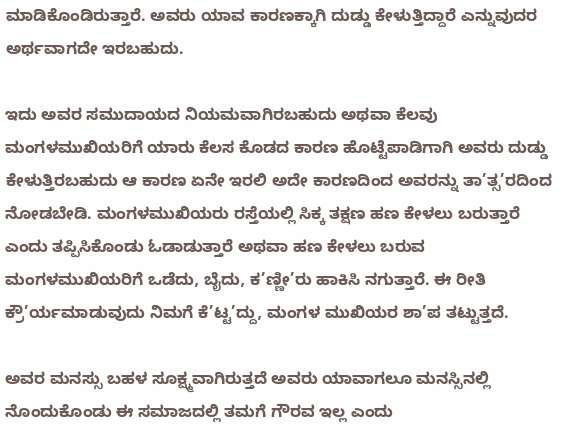ಮಾಡಿಕೊಂಡಿರುತ್ತಾರೆ. ಅವರು ಯಾವ ಕಾರಣಕ್ಕಾಗಿ ದುಡ್ಡು ಕೇಳುತ್ತಿದ್ದಾರೆ ಎನ್ನುವುದರ ಅರ್ಥವಾಗದೇ ಇರಬಹುದು.

ಇದು ಅವರ ಸಮುದಾಯದ ನಿಯಮವಾಗಿರಬಹುದು ಅಥವಾ ಕೆಲವು ಮಂಗಳಮುಖಿಯರಿಗೆ ಯಾರು ಕೆಲಸ ಕೊಡದ ಕಾರಣ ಹೊಟ್ಟೆಪಾಡಿಗಾಗಿ ಅವರು ದುಡ್ಡು ಕೇಳುತ್ತಿರಬಹುದು ಆ ಕಾರಣ ಏನೇ ಇರಲಿ ಅದೇ ಕಾರಣದಿಂದ ಅವರನ್ನು ತಾ’ತ್ಸ’ರದಿಂದ ನೋಡಬೇಡಿ. ಮಂಗಳಮುಖಿಯರು ರಸ್ತೆಯಲ್ಲಿ ಸಿಕ್ಕ ತಕ್ಷಣ ಹಣ ಕೇಳಲು ಬರುತ್ತಾರೆ ಎಂದು ತಪ್ಪಿಸಿಕೊಂಡು ಓಡಾಡುತ್ತಾರೆ ಅಥವಾ ಹಣ ಕೇಳಲು ಬರುವ ಮಂಗಳಮುಖಿಯರಿಗೆ ಒಡೆದು, ಬೈದು, ಕ’ಣ್ಣೀ’ರು ಹಾಕಿಸಿ ನಗುತ್ತಾರೆ. ಈ ರೀತಿ ಕ್ರೌ’ರ್ಯಮಾಡುವುದು ನಿಮಗೆ ಕೆ’ಟ್ಟ’ದ್ದು, ಮಂಗಳ ಮುಖಿಯರ ಶಾ’ಪ ತಟ್ಟುತ್ತದೆ.

ಅವರ ಮನಸ್ಸು ಬಹಳ ಸೂಕ್ಷ್ಮವಾಗಿರುತ್ತದೆ ಅವರು ಯಾವಾಗಲೂ ಮನಸ್ಸಿನಲ್ಲಿ ನೊಂದುಕೊಂಡು ಈ ಸಮಾಜದಲ್ಲಿ ತಮಗೆ ಗೌರವ ಇಲ್ಲ ಎಂದು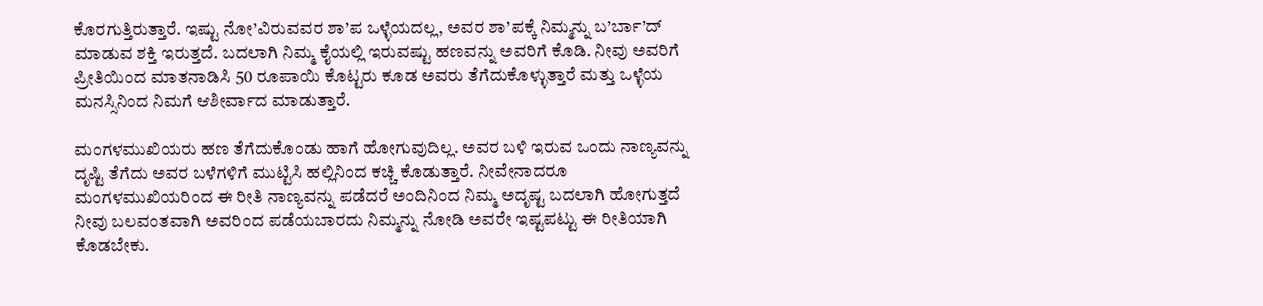ಕೊರಗುತ್ತಿರುತ್ತಾರೆ. ಇಷ್ಟು ನೋ’ವಿರುವವರ ಶಾ’ಪ ಒಳ್ಳೆಯದಲ್ಲ, ಅವರ ಶಾ’ಪಕ್ಕೆ ನಿಮ್ಮನ್ನು ಬ’ರ್ಬಾ’ದ್ ಮಾಡುವ ಶಕ್ತಿ ಇರುತ್ತದೆ. ಬದಲಾಗಿ ನಿಮ್ಮ ಕೈಯಲ್ಲಿ ಇರುವಷ್ಟು ಹಣವನ್ನು ಅವರಿಗೆ ಕೊಡಿ. ನೀವು ಅವರಿಗೆ ಪ್ರೀತಿಯಿಂದ ಮಾತನಾಡಿಸಿ 50 ರೂಪಾಯಿ ಕೊಟ್ಟರು ಕೂಡ ಅವರು ತೆಗೆದುಕೊಳ್ಳುತ್ತಾರೆ ಮತ್ತು ಒಳ್ಳೆಯ ಮನಸ್ಸಿನಿಂದ ನಿಮಗೆ ಆಶೀರ್ವಾದ ಮಾಡುತ್ತಾರೆ.

ಮಂಗಳಮುಖಿಯರು ಹಣ ತೆಗೆದುಕೊಂಡು ಹಾಗೆ ಹೋಗುವುದಿಲ್ಲ. ಅವರ ಬಳಿ ಇರುವ ಒಂದು ನಾಣ್ಯವನ್ನು ದೃಷ್ಟಿ ತೆಗೆದು ಅವರ ಬಳೆಗಳಿಗೆ ಮುಟ್ಟಿಸಿ ಹಲ್ಲಿನಿಂದ ಕಚ್ಚಿ ಕೊಡುತ್ತಾರೆ. ನೀವೇನಾದರೂ ಮಂಗಳಮುಖಿಯರಿಂದ ಈ ರೀತಿ ನಾಣ್ಯವನ್ನು ಪಡೆದರೆ ಅಂದಿನಿಂದ ನಿಮ್ಮ ಅದೃಷ್ಟ ಬದಲಾಗಿ ಹೋಗುತ್ತದೆ ನೀವು ಬಲವಂತವಾಗಿ ಅವರಿಂದ ಪಡೆಯಬಾರದು ನಿಮ್ಮನ್ನು ನೋಡಿ ಅವರೇ ಇಷ್ಟಪಟ್ಟು ಈ ರೀತಿಯಾಗಿ ಕೊಡಬೇಕು.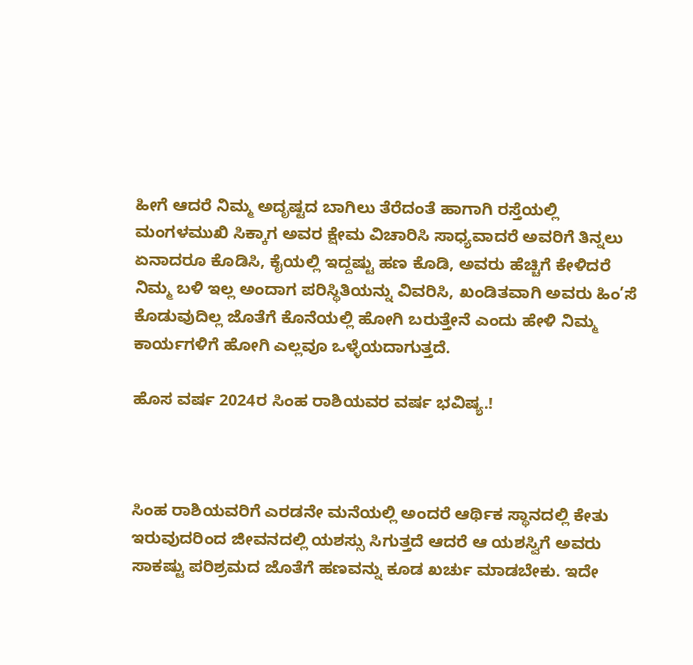ಹೀಗೆ ಆದರೆ ನಿಮ್ಮ ಅದೃಷ್ಟದ ಬಾಗಿಲು ತೆರೆದಂತೆ ಹಾಗಾಗಿ ರಸ್ತೆಯಲ್ಲಿ ಮಂಗಳಮುಖಿ ಸಿಕ್ಕಾಗ ಅವರ ಕ್ಷೇಮ ವಿಚಾರಿಸಿ ಸಾಧ್ಯವಾದರೆ ಅವರಿಗೆ ತಿನ್ನಲು ಏನಾದರೂ ಕೊಡಿಸಿ, ಕೈಯಲ್ಲಿ ಇದ್ದಷ್ಟು ಹಣ ಕೊಡಿ, ಅವರು ಹೆಚ್ಚಿಗೆ ಕೇಳಿದರೆ ನಿಮ್ಮ ಬಳಿ ಇಲ್ಲ ಅಂದಾಗ ಪರಿಸ್ಥಿತಿಯನ್ನು ವಿವರಿಸಿ, ಖಂಡಿತವಾಗಿ ಅವರು ಹಿಂ’ಸೆ ಕೊಡುವುದಿಲ್ಲ ಜೊತೆಗೆ ಕೊನೆಯಲ್ಲಿ ಹೋಗಿ ಬರುತ್ತೇನೆ ಎಂದು ಹೇಳಿ ನಿಮ್ಮ ಕಾರ್ಯಗಳಿಗೆ ಹೋಗಿ ಎಲ್ಲವೂ ಒಳ್ಳೆಯದಾಗುತ್ತದೆ.

ಹೊಸ ವರ್ಷ 2024ರ ಸಿಂಹ ರಾಶಿಯವರ ವರ್ಷ ಭವಿಷ್ಯ.!



ಸಿಂಹ ರಾಶಿಯವರಿಗೆ ಎರಡನೇ ಮನೆಯಲ್ಲಿ ಅಂದರೆ ಆರ್ಥಿಕ ಸ್ಥಾನದಲ್ಲಿ ಕೇತು ಇರುವುದರಿಂದ ಜೀವನದಲ್ಲಿ ಯಶಸ್ಸು ಸಿಗುತ್ತದೆ ಆದರೆ ಆ ಯಶಸ್ವಿಗೆ ಅವರು ಸಾಕಷ್ಟು ಪರಿಶ್ರಮದ ಜೊತೆಗೆ ಹಣವನ್ನು ಕೂಡ ಖರ್ಚು ಮಾಡಬೇಕು. ಇದೇ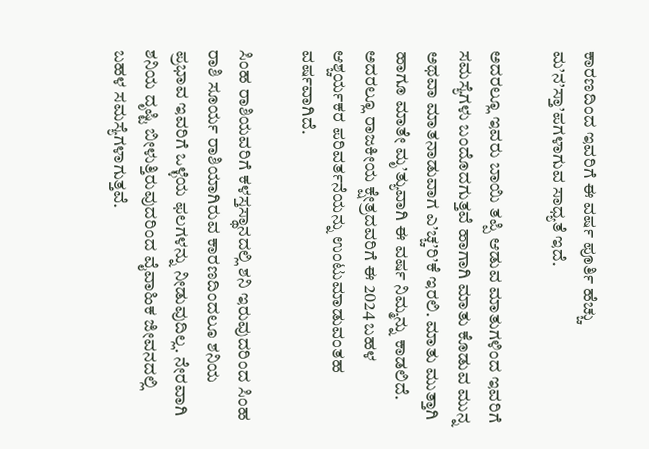ಕಾರಣದಿಂದ ಇವರಿಗೆ ಈ ವರ್ಷ ಪೂರ್ತಿ ಹೆಚ್ಚು ಮ’ನ’ಸ್ತಾ’ಪಗಳಾಗುವ ಸಾಧ್ಯತೆ ಇದೆ.

ಅದರಲ್ಲೂ ಇವರು ಬಾಯಿ ತಪ್ಪಿ ಆಡುವ ಮಾತುಗಳಿಂದ ಇವರಿಗೆ ಸಮಸ್ಯೆಗಳು ಬಂದೊದಗುತ್ತವೆ ಹಾಗಾಗಿ ಮಾತು ಕೊಡುವ ಮುನ್ನ ಅಥವಾ ಮಾತನಾಡುವಾಗ ಎ’ಚ್ಚ’ರಿ’ಕೆ ಇರಲಿ. ಮಾತು ಮುತ್ತಾಗಿ ಹಾಗೂ ಮಾತೇ ಮೃ’ತ್ಯುವಾಗಿ ಈ ವರ್ಷ ನಿಮ್ಮನ್ನು ಕಾಡಲಿದೆ. ಅದರಲ್ಲೂ ರಾಜಕೀಯ ಕ್ಷೇತ್ರದವರಿಗೆ ಈ 2024 ಬಹಳ ಆಶ್ಚರ್ಯಕರ ಪರಿವರ್ತನೆಯನ್ನು ಉಂಟುಮಾಡುವಂತಹ ವರ್ಷವಾಗಿದೆ.

ಸಿಂಹ ರಾಶಿಯವರಿಗೆ ಕಳಸ್ತಸ್ಥಾನದಲ್ಲಿ ಶನಿ ಇರುವುದರಿಂದ ಸಿಂಹ ರಾಶಿ ಸೂರ್ಯ ರಾಶಿಯಾಗಿರುವ ಕಾರಣದಿಂದಲೂ ಶನಿಯ ಪ್ರಭಾವ ಇವರಿಗೆ ಒಳ್ಳೆಯ ಫಲಗಳನ್ನು ನೀಡುವುದಿಲ್ಲ. ನೇರವಾಗಿ ಶನಿಯ ದೃಷ್ಟಿ ಬೀಳುತ್ತಿರುವುದರಿಂದ ವೈವಾಹಿಕ ಜೀವನದಲ್ಲಿ ಬಹಳ ಸಮಸ್ಯೆಗಳಾಗುತ್ತವೆ.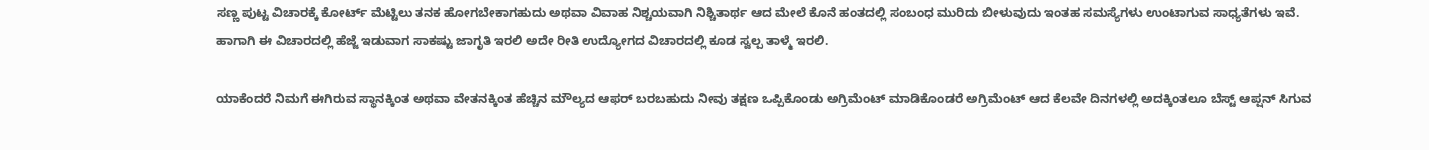ಸಣ್ಣ ಪುಟ್ಟ ವಿಚಾರಕ್ಕೆ ಕೋರ್ಟ್ ಮೆಟ್ಟಿಲು ತನಕ ಹೋಗಬೇಕಾಗಹುದು ಅಥವಾ ವಿವಾಹ ನಿಶ್ಚಯವಾಗಿ ನಿಶ್ಚಿತಾರ್ಥ ಆದ ಮೇಲೆ ಕೊನೆ ಹಂತದಲ್ಲಿ ಸಂಬಂಧ ಮುರಿದು ಬೀಳುವುದು ಇಂತಹ ಸಮಸ್ಯೆಗಳು ಉಂಟಾಗುವ ಸಾಧ್ಯತೆಗಳು ಇವೆ. ಹಾಗಾಗಿ ಈ ವಿಚಾರದಲ್ಲಿ ಹೆಜ್ಜೆ ಇಡುವಾಗ ಸಾಕಷ್ಟು ಜಾಗೃತಿ ಇರಲಿ ಅದೇ ರೀತಿ ಉದ್ಯೋಗದ ವಿಚಾರದಲ್ಲಿ ಕೂಡ ಸ್ವಲ್ಪ ತಾಳ್ಮೆ ಇರಲಿ.

ಯಾಕೆಂದರೆ ನಿಮಗೆ ಈಗಿರುವ ಸ್ಥಾನಕ್ಕಿಂತ ಅಥವಾ ವೇತನಕ್ಕಿಂತ ಹೆಚ್ಚಿನ ಮೌಲ್ಯದ ಆಫರ್ ಬರಬಹುದು ನೀವು ತಕ್ಷಣ ಒಪ್ಪಿಕೊಂಡು ಅಗ್ರಿಮೆಂಟ್ ಮಾಡಿಕೊಂಡರೆ ಅಗ್ರಿಮೆಂಟ್ ಆದ ಕೆಲವೇ ದಿನಗಳಲ್ಲಿ ಅದಕ್ಕಿಂತಲೂ ಬೆಸ್ಟ್ ಆಪ್ಷನ್ ಸಿಗುವ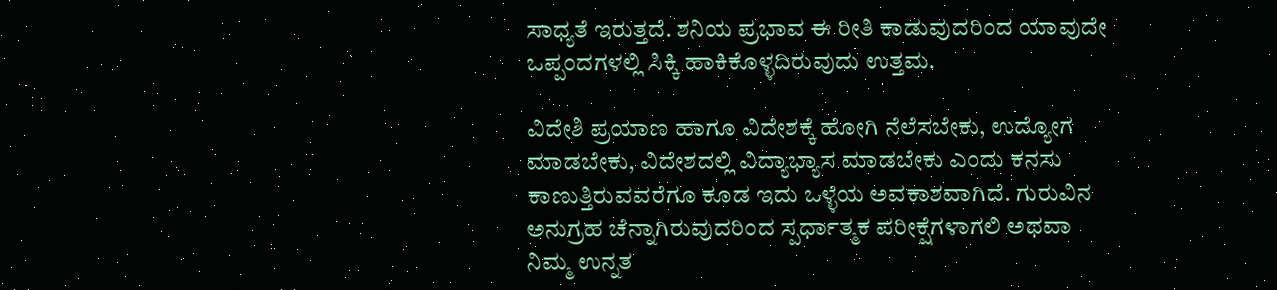ಸಾಧ್ಯತೆ ಇರುತ್ತದೆ. ಶನಿಯ ಪ್ರಭಾವ ಈ ರೀತಿ ಕಾಡುವುದರಿಂದ ಯಾವುದೇ ಒಪ್ಪಂದಗಳಲ್ಲಿ ಸಿಕ್ಕಿ ಹಾಕಿಕೊಳ್ಳದಿರುವುದು ಉತ್ತಮ.

ವಿದೇಶಿ ಪ್ರಯಾಣ ಹಾಗೂ ವಿದೇಶಕ್ಕೆ ಹೋಗಿ ನೆಲೆಸಬೇಕು, ಉದ್ಯೋಗ ಮಾಡಬೇಕು, ವಿದೇಶದಲ್ಲಿ ವಿದ್ಯಾಭ್ಯಾಸ ಮಾಡಬೇಕು ಎಂದು ಕನಸು ಕಾಣುತ್ತಿರುವವರೆಗೂ ಕೂಡ ಇದು ಒಳ್ಳೆಯ ಅವಕಾಶವಾಗಿದೆ. ಗುರುವಿನ ಅನುಗ್ರಹ ಚೆನ್ನಾಗಿರುವುದರಿಂದ ಸ್ಪರ್ಧಾತ್ಮಕ ಪರೀಕ್ಷೆಗಳಾಗಲಿ ಅಥವಾ ನಿಮ್ಮ ಉನ್ನತ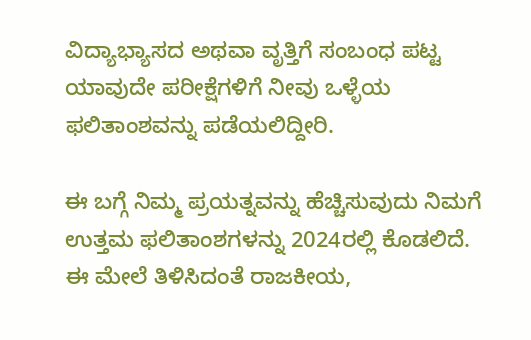ವಿದ್ಯಾಭ್ಯಾಸದ ಅಥವಾ ವೃತ್ತಿಗೆ ಸಂಬಂಧ ಪಟ್ಟ ಯಾವುದೇ ಪರೀಕ್ಷೆಗಳಿಗೆ ನೀವು ಒಳ್ಳೆಯ ಫಲಿತಾಂಶವನ್ನು ಪಡೆಯಲಿದ್ದೀರಿ.

ಈ ಬಗ್ಗೆ ನಿಮ್ಮ ಪ್ರಯತ್ನವನ್ನು ಹೆಚ್ಚಿಸುವುದು ನಿಮಗೆ ಉತ್ತಮ ಫಲಿತಾಂಶಗಳನ್ನು 2024ರಲ್ಲಿ ಕೊಡಲಿದೆ. ಈ ಮೇಲೆ ತಿಳಿಸಿದಂತೆ ರಾಜಕೀಯ,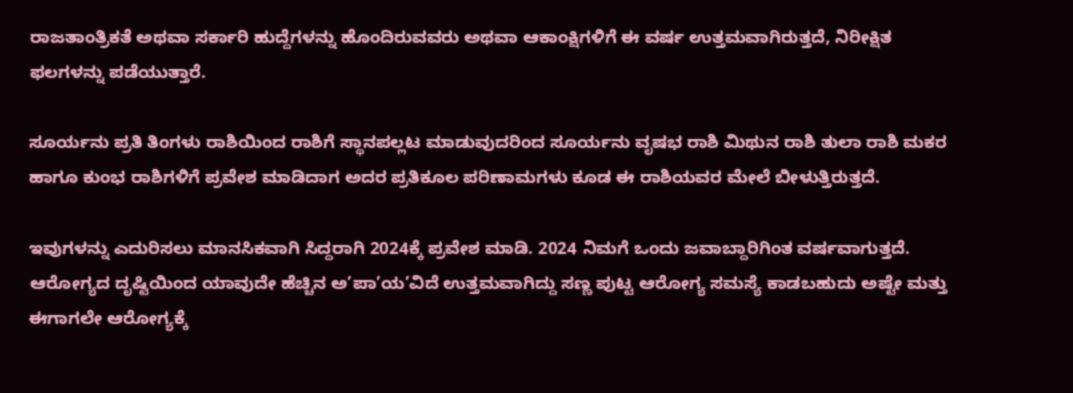ರಾಜತಾಂತ್ರಿಕತೆ ಅಥವಾ ಸರ್ಕಾರಿ ಹುದ್ದೆಗಳನ್ನು ಹೊಂದಿರುವವರು ಅಥವಾ ಆಕಾಂಕ್ಷಿಗಳಿಗೆ ಈ ವರ್ಷ ಉತ್ತಮವಾಗಿರುತ್ತದೆ, ನಿರೀಕ್ಷಿತ ಫಲಗಳನ್ನು ಪಡೆಯುತ್ತಾರೆ.

ಸೂರ್ಯನು ಪ್ರತಿ ತಿಂಗಳು ರಾಶಿಯಿಂದ ರಾಶಿಗೆ ಸ್ಥಾನಪಲ್ಲಟ ಮಾಡುವುದರಿಂದ ಸೂರ್ಯನು ವೃಷಭ ರಾಶಿ ಮಿಥುನ ರಾಶಿ ತುಲಾ ರಾಶಿ ಮಕರ ಹಾಗೂ ಕುಂಭ ರಾಶಿಗಳಿಗೆ ಪ್ರವೇಶ ಮಾಡಿದಾಗ ಅದರ ಪ್ರತಿಕೂಲ ಪರಿಣಾಮಗಳು ಕೂಡ ಈ ರಾಶಿಯವರ ಮೇಲೆ ಬೀಳುತ್ತಿರುತ್ತದೆ.

ಇವುಗಳನ್ನು ಎದುರಿಸಲು ಮಾನಸಿಕವಾಗಿ ಸಿದ್ದರಾಗಿ 2024ಕ್ಕೆ ಪ್ರವೇಶ ಮಾಡಿ. 2024 ನಿಮಗೆ ಒಂದು ಜವಾಬ್ದಾರಿಗಿಂತ ವರ್ಷವಾಗುತ್ತದೆ. ಆರೋಗ್ಯದ ದೃಷ್ಟಿಯಿಂದ ಯಾವುದೇ ಹೆಚ್ಚಿನ ಅ’ಪಾ’ಯ’ವಿದೆ ಉತ್ತಮವಾಗಿದ್ದು ಸಣ್ಣ ಪುಟ್ಟ ಆರೋಗ್ಯ ಸಮಸ್ಯೆ ಕಾಡಬಹುದು ಅಷ್ಟೇ ಮತ್ತು ಈಗಾಗಲೇ ಆರೋಗ್ಯಕ್ಕೆ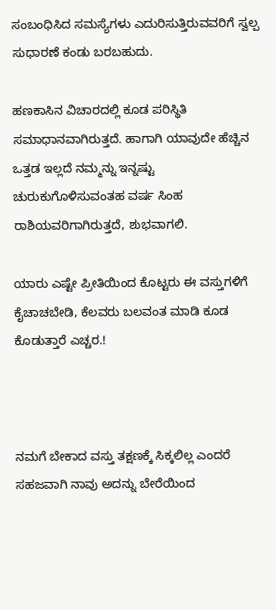ಸಂಬಂಧಿಸಿದ ಸಮಸ್ಯೆಗಳು ಎದುರಿಸುತ್ತಿರುವವರಿಗೆ ಸ್ವಲ್ಪ ಸುಧಾರಣೆ ಕಂಡು ಬರಬಹುದು.

ಹಣಕಾಸಿನ ವಿಚಾರದಲ್ಲಿ ಕೂಡ ಪರಿಸ್ಥಿತಿ ಸಮಾಧಾನವಾಗಿರುತ್ತದೆ. ಹಾಗಾಗಿ ಯಾವುದೇ ಹೆಚ್ಚಿನ ಒತ್ತಡ ಇಲ್ಲದೆ ನಮ್ಮನ್ನು ಇನ್ನಷ್ಟು ಚುರುಕುಗೊಳಿಸುವಂತಹ ವರ್ಷ ಸಿಂಹ ರಾಶಿಯವರಿಗಾಗಿರುತ್ತದೆ, ಶುಭವಾಗಲಿ.

ಯಾರು ಎಷ್ಟೇ ಪ್ರೀತಿಯಿಂದ ಕೊಟ್ಟರು ಈ ವಸ್ತುಗಳಿಗೆ ಕೈಚಾಚಬೇಡಿ, ಕೆಲವರು ಬಲವಂತ ಮಾಡಿ ಕೂಡ ಕೊಡುತ್ತಾರೆ ಎಚ್ಚರ.!



ನಮಗೆ ಬೇಕಾದ ವಸ್ತು ತಕ್ಷಣಕ್ಕೆ ಸಿಕ್ಕಲಿಲ್ಲ ಎಂದರೆ ಸಹಜವಾಗಿ ನಾವು ಅದನ್ನು ಬೇರೆಯಿಂದ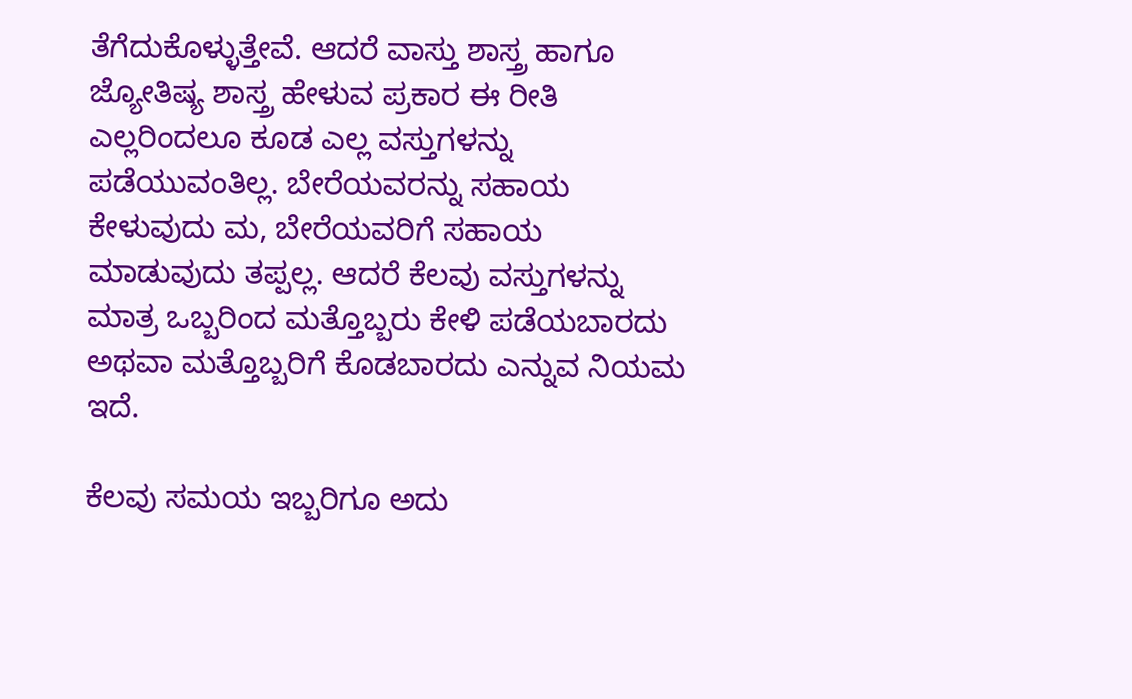ತೆಗೆದುಕೊಳ್ಳುತ್ತೇವೆ. ಆದರೆ ವಾಸ್ತು ಶಾಸ್ತ್ರ ಹಾಗೂ ಜ್ಯೋತಿಷ್ಯ ಶಾಸ್ತ್ರ ಹೇಳುವ ಪ್ರಕಾರ ಈ ರೀತಿ ಎಲ್ಲರಿಂದಲೂ ಕೂಡ ಎಲ್ಲ ವಸ್ತುಗಳನ್ನು ಪಡೆಯುವಂತಿಲ್ಲ. ಬೇರೆಯವರನ್ನು ಸಹಾಯ ಕೇಳುವುದು ಮ, ಬೇರೆಯವರಿಗೆ ಸಹಾಯ ಮಾಡುವುದು ತಪ್ಪಲ್ಲ. ಆದರೆ ಕೆಲವು ವಸ್ತುಗಳನ್ನು ಮಾತ್ರ ಒಬ್ಬರಿಂದ ಮತ್ತೊಬ್ಬರು ಕೇಳಿ ಪಡೆಯಬಾರದು ಅಥವಾ ಮತ್ತೊಬ್ಬರಿಗೆ ಕೊಡಬಾರದು ಎನ್ನುವ ನಿಯಮ ಇದೆ.

ಕೆಲವು ಸಮಯ ಇಬ್ಬರಿಗೂ ಅದು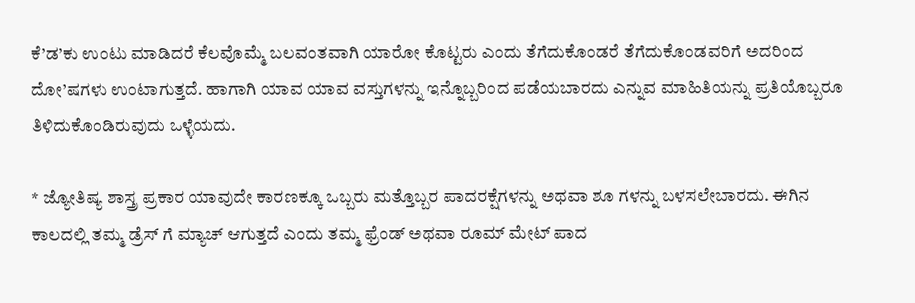ಕೆ’ಡ’ಕು ಉಂಟು ಮಾಡಿದರೆ ಕೆಲವೊಮ್ಮೆ ಬಲವಂತವಾಗಿ ಯಾರೋ ಕೊಟ್ಟರು ಎಂದು ತೆಗೆದುಕೊಂಡರೆ ತೆಗೆದುಕೊಂಡವರಿಗೆ ಅದರಿಂದ ದೋ’ಷಗಳು ಉಂಟಾಗುತ್ತದೆ. ಹಾಗಾಗಿ ಯಾವ ಯಾವ ವಸ್ತುಗಳನ್ನು ಇನ್ನೊಬ್ಬರಿಂದ ಪಡೆಯಬಾರದು ಎನ್ನುವ ಮಾಹಿತಿಯನ್ನು ಪ್ರತಿಯೊಬ್ಬರೂ ತಿಳಿದುಕೊಂಡಿರುವುದು ಒಳ್ಳೆಯದು.

* ಜ್ಯೋತಿಷ್ಯ ಶಾಸ್ತ್ರ ಪ್ರಕಾರ ಯಾವುದೇ ಕಾರಣಕ್ಕೂ ಒಬ್ಬರು ಮತ್ತೊಬ್ಬರ ಪಾದರಕ್ಷೆಗಳನ್ನು ಅಥವಾ ಶೂ ಗಳನ್ನು ಬಳಸಲೇಬಾರದು. ಈಗಿನ ಕಾಲದಲ್ಲಿ ತಮ್ಮ ಡ್ರೆಸ್ ಗೆ ಮ್ಯಾಚ್ ಆಗುತ್ತದೆ ಎಂದು ತಮ್ಮ ಫ್ರೆಂಡ್ ಅಥವಾ ರೂಮ್ ಮೇಟ್ ಪಾದ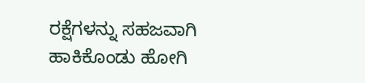ರಕ್ಷೆಗಳನ್ನು ಸಹಜವಾಗಿ ಹಾಕಿಕೊಂಡು ಹೋಗಿ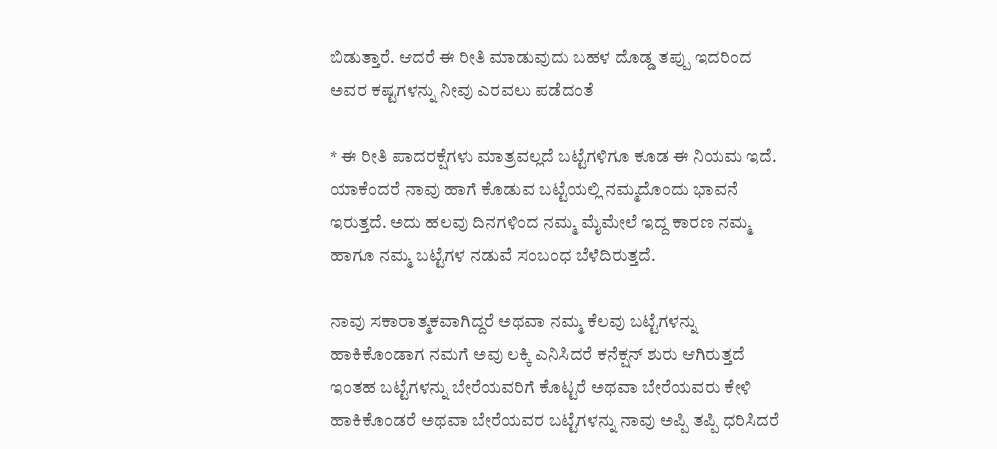ಬಿಡುತ್ತಾರೆ. ಆದರೆ ಈ ರೀತಿ ಮಾಡುವುದು ಬಹಳ ದೊಡ್ಡ ತಪ್ಪು ಇದರಿಂದ ಅವರ ಕಷ್ಟಗಳನ್ನು ನೀವು ಎರವಲು ಪಡೆದಂತೆ

* ಈ ರೀತಿ ಪಾದರಕ್ಷೆಗಳು ಮಾತ್ರವಲ್ಲದೆ ಬಟ್ಟೆಗಳಿಗೂ ಕೂಡ ಈ ನಿಯಮ ಇದೆ. ಯಾಕೆಂದರೆ ನಾವು ಹಾಗೆ ಕೊಡುವ ಬಟ್ಟೆಯಲ್ಲಿ ನಮ್ಮದೊಂದು ಭಾವನೆ ಇರುತ್ತದೆ. ಅದು ಹಲವು ದಿನಗಳಿಂದ ನಮ್ಮ ಮೈಮೇಲೆ ಇದ್ದ ಕಾರಣ ನಮ್ಮ ಹಾಗೂ ನಮ್ಮ ಬಟ್ಟೆಗಳ ನಡುವೆ ಸಂಬಂಧ ಬೆಳೆದಿರುತ್ತದೆ.

ನಾವು ಸಕಾರಾತ್ಮಕವಾಗಿದ್ದರೆ ಅಥವಾ ನಮ್ಮ ಕೆಲವು ಬಟ್ಟೆಗಳನ್ನು ಹಾಕಿಕೊಂಡಾಗ ನಮಗೆ ಅವು ಲಕ್ಕಿ ಎನಿಸಿದರೆ ಕನೆಕ್ಷನ್ ಶುರು ಆಗಿರುತ್ತದೆ ಇಂತಹ ಬಟ್ಟೆಗಳನ್ನು ಬೇರೆಯವರಿಗೆ ಕೊಟ್ಟರೆ ಅಥವಾ ಬೇರೆಯವರು ಕೇಳಿ ಹಾಕಿಕೊಂಡರೆ ಅಥವಾ ಬೇರೆಯವರ ಬಟ್ಟೆಗಳನ್ನು ನಾವು ಅಪ್ಪಿ ತಪ್ಪಿ ಧರಿಸಿದರೆ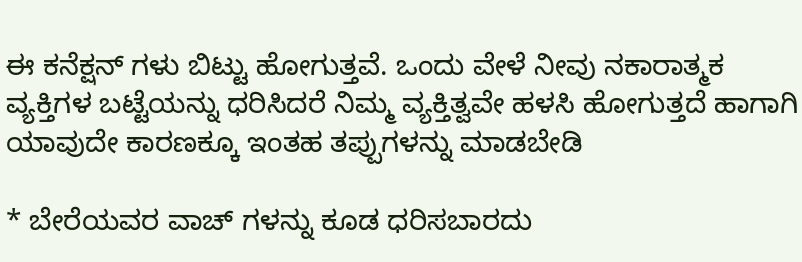ಈ ಕನೆಕ್ಷನ್ ಗಳು ಬಿಟ್ಟು ಹೋಗುತ್ತವೆ. ಒಂದು ವೇಳೆ ನೀವು ನಕಾರಾತ್ಮಕ ವ್ಯಕ್ತಿಗಳ ಬಟ್ಟೆಯನ್ನು ಧರಿಸಿದರೆ ನಿಮ್ಮ ವ್ಯಕ್ತಿತ್ವವೇ ಹಳಸಿ ಹೋಗುತ್ತದೆ ಹಾಗಾಗಿ ಯಾವುದೇ ಕಾರಣಕ್ಕೂ ಇಂತಹ ತಪ್ಪುಗಳನ್ನು ಮಾಡಬೇಡಿ

* ಬೇರೆಯವರ ವಾಚ್ ಗಳನ್ನು ಕೂಡ ಧರಿಸಬಾರದು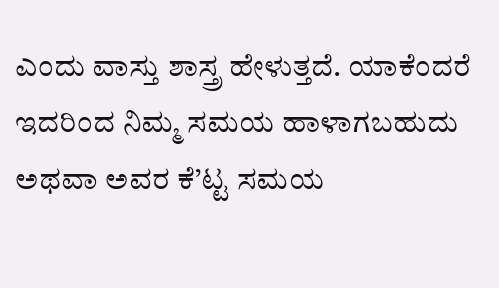ಎಂದು ವಾಸ್ತು ಶಾಸ್ತ್ರ ಹೇಳುತ್ತದೆ. ಯಾಕೆಂದರೆ ಇದರಿಂದ ನಿಮ್ಮ ಸಮಯ ಹಾಳಾಗಬಹುದು ಅಥವಾ ಅವರ ಕೆ’ಟ್ಟ ಸಮಯ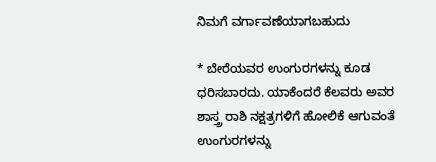ನಿಮಗೆ ವರ್ಗಾವಣೆಯಾಗಬಹುದು

* ಬೇರೆಯವರ ಉಂಗುರಗಳನ್ನು ಕೂಡ ಧರಿಸಬಾರದು. ಯಾಕೆಂದರೆ ಕೆಲವರು ಅವರ ಶಾಸ್ತ್ರ ರಾಶಿ ನಕ್ಷತ್ರಗಳಿಗೆ ಹೋಲಿಕೆ ಆಗುವಂತೆ ಉಂಗುರಗಳನ್ನು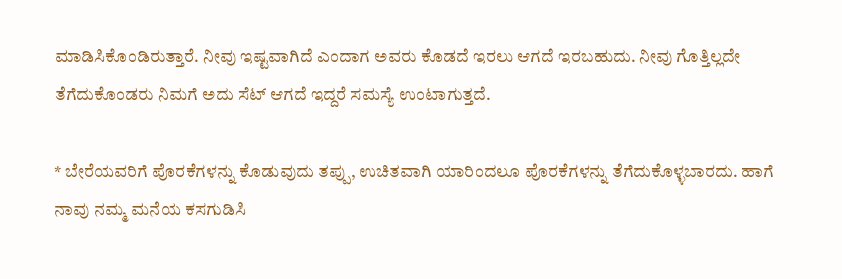ಮಾಡಿಸಿಕೊಂಡಿರುತ್ತಾರೆ. ನೀವು ಇಷ್ಟವಾಗಿದೆ ಎಂದಾಗ ಅವರು ಕೊಡದೆ ಇರಲು ಆಗದೆ ಇರಬಹುದು. ನೀವು ಗೊತ್ತಿಲ್ಲದೇ ತೆಗೆದುಕೊಂಡರು ನಿಮಗೆ ಅದು ಸೆಟ್ ಆಗದೆ ಇದ್ದರೆ ಸಮಸ್ಯೆ ಉಂಟಾಗುತ್ತದೆ.

* ಬೇರೆಯವರಿಗೆ ಪೊರಕೆಗಳನ್ನು ಕೊಡುವುದು ತಪ್ಪು, ಉಚಿತವಾಗಿ ಯಾರಿಂದಲೂ ಪೊರಕೆಗಳನ್ನು ತೆಗೆದುಕೊಳ್ಳಬಾರದು. ಹಾಗೆ ನಾವು ನಮ್ಮ ಮನೆಯ ಕಸಗುಡಿಸಿ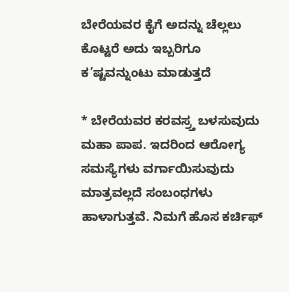ಬೇರೆಯವರ ಕೈಗೆ ಅದನ್ನು ಚೆಲ್ಲಲು ಕೊಟ್ಟರೆ ಅದು ಇಬ್ಬರಿಗೂ ಕ’ಷ್ಟವನ್ನುಂಟು ಮಾಡುತ್ತದೆ

* ಬೇರೆಯವರ ಕರವಸ್ರ್ತ ಬಳಸುವುದು ಮಹಾ ಪಾಪ. ಇದರಿಂದ ಆರೋಗ್ಯ ಸಮಸ್ಯೆಗಳು ವರ್ಗಾಯಿಸುವುದು ಮಾತ್ರವಲ್ಲದೆ ಸಂಬಂಧಗಳು ಹಾಳಾಗುತ್ತವೆ. ನಿಮಗೆ ಹೊಸ ಕರ್ಚಿಫ್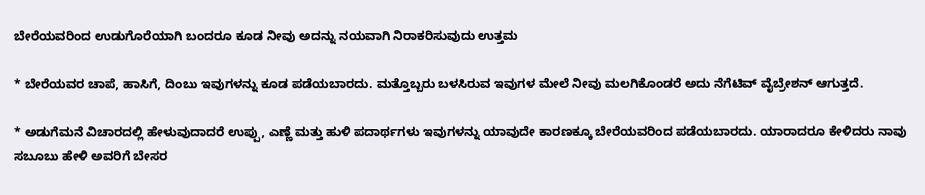ಬೇರೆಯವರಿಂದ ಉಡುಗೊರೆಯಾಗಿ ಬಂದರೂ ಕೂಡ ನೀವು ಅದನ್ನು ನಯವಾಗಿ ನಿರಾಕರಿಸುವುದು ಉತ್ತಮ

* ಬೇರೆಯವರ ಚಾಪೆ, ಹಾಸಿಗೆ, ದಿಂಬು ಇವುಗಳನ್ನು ಕೂಡ ಪಡೆಯಬಾರದು. ಮತ್ತೊಬ್ಬರು ಬಳಸಿರುವ ಇವುಗಳ ಮೇಲೆ ನೀವು ಮಲಗಿಕೊಂಡರೆ ಅದು ನೆಗೆಟಿವ್ ವೈಬ್ರೇಶನ್ ಆಗುತ್ತದೆ.

* ಅಡುಗೆಮನೆ ವಿಚಾರದಲ್ಲಿ ಹೇಳುವುದಾದರೆ ಉಪ್ಪು, ಎಣ್ಣೆ ಮತ್ತು ಹುಳಿ ಪದಾರ್ಥಗಳು ಇವುಗಳನ್ನು ಯಾವುದೇ ಕಾರಣಕ್ಕೂ ಬೇರೆಯವರಿಂದ ಪಡೆಯಬಾರದು. ಯಾರಾದರೂ ಕೇಳಿದರು ನಾವು ಸಬೂಬು ಹೇಳಿ ಅವರಿಗೆ ಬೇಸರ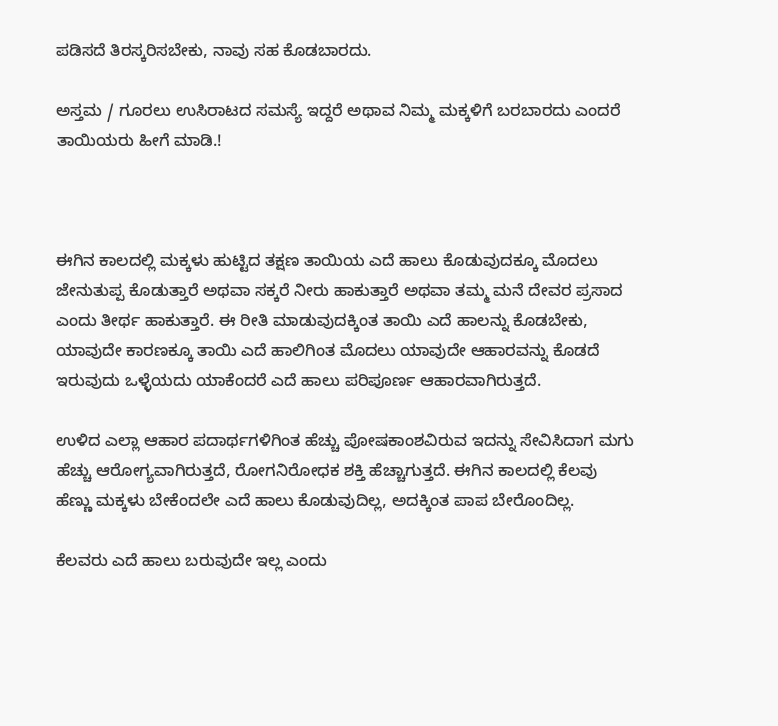ಪಡಿಸದೆ ತಿರಸ್ಕರಿಸಬೇಕು, ನಾವು ಸಹ ಕೊಡಬಾರದು.

ಅಸ್ತಮ / ಗೂರಲು ಉಸಿರಾಟದ ಸಮಸ್ಯೆ ಇದ್ದರೆ ಅಥಾವ ನಿಮ್ಮ ಮಕ್ಕಳಿಗೆ ಬರಬಾರದು ಎಂದರೆ ತಾಯಿಯರು ಹೀಗೆ ಮಾಡಿ.!



ಈಗಿನ ಕಾಲದಲ್ಲಿ ಮಕ್ಕಳು ಹುಟ್ಟಿದ ತಕ್ಷಣ ತಾಯಿಯ ಎದೆ ಹಾಲು ಕೊಡುವುದಕ್ಕೂ ಮೊದಲು ಜೇನುತುಪ್ಪ ಕೊಡುತ್ತಾರೆ ಅಥವಾ ಸಕ್ಕರೆ ನೀರು ಹಾಕುತ್ತಾರೆ ಅಥವಾ ತಮ್ಮ ಮನೆ ದೇವರ ಪ್ರಸಾದ ಎಂದು ತೀರ್ಥ ಹಾಕುತ್ತಾರೆ. ಈ ರೀತಿ ಮಾಡುವುದಕ್ಕಿಂತ ತಾಯಿ ಎದೆ ಹಾಲನ್ನು ಕೊಡಬೇಕು, ಯಾವುದೇ ಕಾರಣಕ್ಕೂ ತಾಯಿ ಎದೆ ಹಾಲಿಗಿಂತ ಮೊದಲು ಯಾವುದೇ ಆಹಾರವನ್ನು ಕೊಡದೆ ಇರುವುದು ಒಳ್ಳೆಯದು ಯಾಕೆಂದರೆ ಎದೆ ಹಾಲು ಪರಿಪೂರ್ಣ ಆಹಾರವಾಗಿರುತ್ತದೆ.

ಉಳಿದ ಎಲ್ಲಾ ಆಹಾರ ಪದಾರ್ಥಗಳಿಗಿಂತ ಹೆಚ್ಚು ಪೋಷಕಾಂಶವಿರುವ ಇದನ್ನು ಸೇವಿಸಿದಾಗ ಮಗು ಹೆಚ್ಚು ಆರೋಗ್ಯವಾಗಿರುತ್ತದೆ, ರೋಗನಿರೋಧಕ ಶಕ್ತಿ ಹೆಚ್ಚಾಗುತ್ತದೆ. ಈಗಿನ ಕಾಲದಲ್ಲಿ ಕೆಲವು ಹೆಣ್ಣು ಮಕ್ಕಳು ಬೇಕೆಂದಲೇ ಎದೆ ಹಾಲು ಕೊಡುವುದಿಲ್ಲ, ಅದಕ್ಕಿಂತ ಪಾಪ ಬೇರೊಂದಿಲ್ಲ.

ಕೆಲವರು ಎದೆ ಹಾಲು ಬರುವುದೇ ಇಲ್ಲ ಎಂದು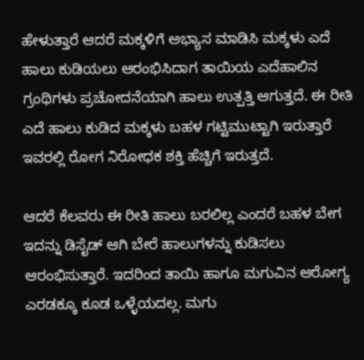ಹೇಳುತ್ತಾರೆ ಆದರೆ ಮಕ್ಕಳಿಗೆ ಅಭ್ಯಾಸ ಮಾಡಿಸಿ ಮಕ್ಕಳು ಎದೆ ಹಾಲು ಕುಡಿಯಲು ಆರಂಭಿಸಿದಾಗ ತಾಯಿಯ ಎದೆಹಾಲಿನ ಗ್ರಂಥಿಗಳು ಪ್ರಚೋದನೆಯಾಗಿ ಹಾಲು ಉತ್ಪತ್ತಿ ಆಗುತ್ತದೆ. ಈ ರೀತಿ ಎದೆ ಹಾಲು ಕುಡಿದ ಮಕ್ಕಳು ಬಹಳ ಗಟ್ಟಿಮುಟ್ಟಾಗಿ ಇರುತ್ತಾರೆ ಇವರಲ್ಲಿ ರೋಗ ನಿರೋಧಕ ಶಕ್ತಿ ಹೆಚ್ಚಿಗೆ ಇರುತ್ತದೆ.

ಆದರೆ ಕೆಲವರು ಈ ರೀತಿ ಹಾಲು ಬರಲಿಲ್ಲ ಎಂದರೆ ಬಹಳ ಬೇಗ ಇದನ್ನು ಡಿಸೈಡ್ ಆಗಿ ಬೇರೆ ಹಾಲುಗಳನ್ನು ಕುಡಿಸಲು ಆರಂಭಿಸುತ್ತಾರೆ. ಇದರಿಂದ ತಾಯಿ ಹಾಗೂ ಮಗುವಿನ ಆರೋಗ್ಯ ಎರಡಕ್ಕೂ ಕೂಡ ಒಳ್ಳೆಯದಲ್ಲ. ಮಗು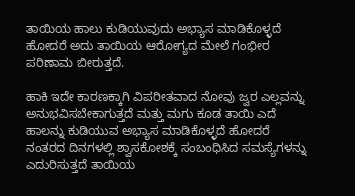ತಾಯಿಯ ಹಾಲು ಕುಡಿಯುವುದು ಅಭ್ಯಾಸ ಮಾಡಿಕೊಳ್ಳದೆ ಹೋದರೆ ಅದು ತಾಯಿಯ ಆರೋಗ್ಯದ ಮೇಲೆ ಗಂಭೀರ ಪರಿಣಾಮ ಬೀರುತ್ತದೆ.

ಹಾಕಿ ಇದೇ ಕಾರಣಕ್ಕಾಗಿ ವಿಪರೀತವಾದ ನೋವು ಜ್ವರ ಎಲ್ಲವನ್ನು ಅನುಭವಿಸಬೇಕಾಗುತ್ತದೆ ಮತ್ತು ಮಗು ಕೂಡ ತಾಯಿ ಎದೆ ಹಾಲನ್ನು ಕುಡಿಯುವ ಅಭ್ಯಾಸ ಮಾಡಿಕೊಳ್ಳದೆ ಹೋದರೆ ನಂತರದ ದಿನಗಳಲ್ಲಿ ಶ್ವಾಸಕೋಶಕ್ಕೆ ಸಂಬಂಧಿಸಿದ ಸಮಸ್ಯೆಗಳನ್ನು ಎದುರಿಸುತ್ತದೆ ತಾಯಿಯ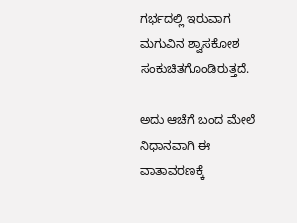ಗರ್ಭದಲ್ಲಿ ಇರುವಾಗ ಮಗುವಿನ ಶ್ವಾಸಕೋಶ ಸಂಕುಚಿತಗೊಂಡಿರುತ್ತದೆ.

ಅದು ಆಚೆಗೆ ಬಂದ ಮೇಲೆ ನಿಧಾನವಾಗಿ ಈ ವಾತಾವರಣಕ್ಕೆ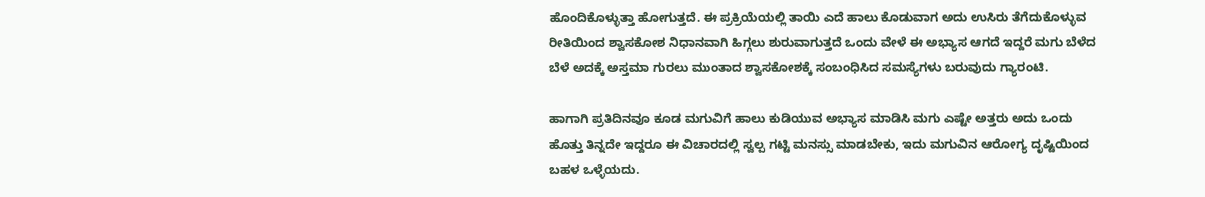ಹೊಂದಿಕೊಳ್ಳುತ್ತಾ ಹೋಗುತ್ತದೆ. ಈ ಪ್ರಕ್ರಿಯೆಯಲ್ಲಿ ತಾಯಿ ಎದೆ ಹಾಲು ಕೊಡುವಾಗ ಅದು ಉಸಿರು ತೆಗೆದುಕೊಳ್ಳುವ ರೀತಿಯಿಂದ ಶ್ವಾಸಕೋಶ ನಿಧಾನವಾಗಿ ಹಿಗ್ಗಲು ಶುರುವಾಗುತ್ತದೆ ಒಂದು ವೇಳೆ ಈ ಅಭ್ಯಾಸ ಆಗದೆ ಇದ್ದರೆ ಮಗು ಬೆಳೆದ ಬೆಳೆ ಅದಕ್ಕೆ ಅಸ್ತಮಾ ಗುರಲು ಮುಂತಾದ ಶ್ವಾಸಕೋಶಕ್ಕೆ ಸಂಬಂಧಿಸಿದ ಸಮಸ್ಯೆಗಳು ಬರುವುದು ಗ್ಯಾರಂಟಿ.

ಹಾಗಾಗಿ ಪ್ರತಿದಿನವೂ ಕೂಡ ಮಗುವಿಗೆ ಹಾಲು ಕುಡಿಯುವ ಅಭ್ಯಾಸ ಮಾಡಿಸಿ ಮಗು ಎಷ್ಟೇ ಅತ್ತರು ಅದು ಒಂದು ಹೊತ್ತು ತಿನ್ನದೇ ಇದ್ದರೂ ಈ ವಿಚಾರದಲ್ಲಿ ಸ್ವಲ್ಪ ಗಟ್ಟಿ ಮನಸ್ಸು ಮಾಡಬೇಕು, ಇದು ಮಗುವಿನ ಆರೋಗ್ಯ ದೃಷ್ಟಿಯಿಂದ ಬಹಳ ಒಳ್ಳೆಯದು.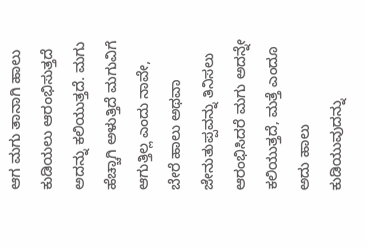ಆಗ ಮಗು ತಾನಾಗಿ ಹಾಲು ಕುಡಿಯಲು ಆರಂಭಿಸುತ್ತದೆ ಅದನ್ನು ಕಲಿಯುತ್ತದೆ. ಮಗು ಹೆಚ್ಚಾಗಿ ಅಳುತ್ತಿದೆ ಮಗುವಿಗೆ ಆಗುತ್ತಿಲ್ಲ ಎಂದು ನಾವೇ, ಬೇರೆ ಹಾಲು ಅಥವಾ ಜೇನುತುಪ್ಪವನ್ನು ತಿನಿಸಲು ಆರಂಭಿಸಿದರೆ ಮಗು ಅದನ್ನೇ ಕಲಿಯುತ್ತದೆ, ಮತ್ತೆ ಎಂದೂ ಅದು ಹಾಲು ಕುಡಿಯುವುದನ್ನು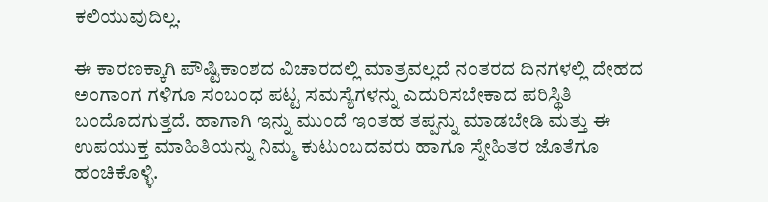ಕಲಿಯುವುದಿಲ್ಲ.

ಈ ಕಾರಣಕ್ಕಾಗಿ ಪೌಷ್ಟಿಕಾಂಶದ ವಿಚಾರದಲ್ಲಿ ಮಾತ್ರವಲ್ಲದೆ ನಂತರದ ದಿನಗಳಲ್ಲಿ ದೇಹದ ಅಂಗಾಂಗ ಗಳಿಗೂ ಸಂಬಂಧ ಪಟ್ಟ ಸಮಸ್ಯೆಗಳನ್ನು ಎದುರಿಸಬೇಕಾದ ಪರಿಸ್ಥಿತಿ ಬಂದೊದಗುತ್ತದೆ. ಹಾಗಾಗಿ ಇನ್ನು ಮುಂದೆ ಇಂತಹ ತಪ್ಪನ್ನು ಮಾಡಬೇಡಿ ಮತ್ತು ಈ ಉಪಯುಕ್ತ ಮಾಹಿತಿಯನ್ನು ನಿಮ್ಮ ಕುಟುಂಬದವರು ಹಾಗೂ ಸ್ನೇಹಿತರ ಜೊತೆಗೂ ಹಂಚಿಕೊಳ್ಳಿ.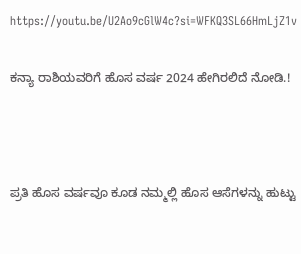https://youtu.be/U2Ao9cGlW4c?si=WFKQ3SL66HmLjZ1v

ಕನ್ಯಾ ರಾಶಿಯವರಿಗೆ ಹೊಸ ವರ್ಷ 2024 ಹೇಗಿರಲಿದೆ ನೋಡಿ.!



ಪ್ರತಿ ಹೊಸ ವರ್ಷವೂ ಕೂಡ ನಮ್ಮಲ್ಲಿ ಹೊಸ ಆಸೆಗಳನ್ನು ಹುಟ್ಟು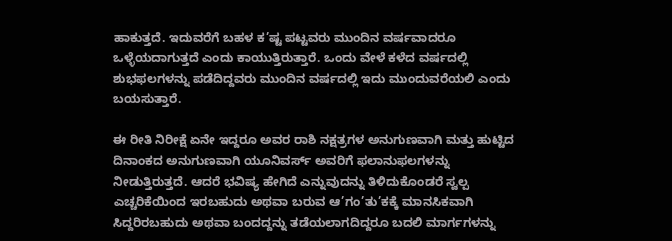ಹಾಕುತ್ತದೆ. ಇದುವರೆಗೆ ಬಹಳ ಕ’ಷ್ಟ ಪಟ್ಟವರು ಮುಂದಿನ ವರ್ಷವಾದರೂ ಒಳ್ಳೆಯದಾಗುತ್ತದೆ ಎಂದು ಕಾಯುತ್ತಿರುತ್ತಾರೆ. ಒಂದು ವೇಳೆ ಕಳೆದ ವರ್ಷದಲ್ಲಿ ಶುಭಫಲಗಳನ್ನು ಪಡೆದಿದ್ದವರು ಮುಂದಿನ ವರ್ಷದಲ್ಲಿ ಇದು ಮುಂದುವರೆಯಲಿ ಎಂದು ಬಯಸುತ್ತಾರೆ.

ಈ ರೀತಿ ನಿರೀಕ್ಷೆ ಏನೇ ಇದ್ದರೂ ಅವರ ರಾಶಿ ನಕ್ಷತ್ರಗಳ ಅನುಗುಣವಾಗಿ ಮತ್ತು ಹುಟ್ಟಿದ ದಿನಾಂಕದ ಅನುಗುಣವಾಗಿ ಯೂನಿವರ್ಸ್ ಅವರಿಗೆ ಫಲಾನುಫಲಗಳನ್ನು ನೀಡುತ್ತಿರುತ್ತದೆ. ಆದರೆ ಭವಿಷ್ಯ ಹೇಗಿದೆ ಎನ್ನುವುದನ್ನು ತಿಳಿದುಕೊಂಡರೆ ಸ್ವಲ್ಪ ಎಚ್ಚರಿಕೆಯಿಂದ ಇರಬಹುದು ಅಥವಾ ಬರುವ ಆ’ಗಂ’ತು’ಕಕ್ಕೆ ಮಾನಸಿಕವಾಗಿ ಸಿದ್ದರಿರಬಹುದು ಅಥವಾ ಬಂದದ್ದನ್ನು ತಡೆಯಲಾಗದಿದ್ದರೂ ಬದಲಿ ಮಾರ್ಗಗಳನ್ನು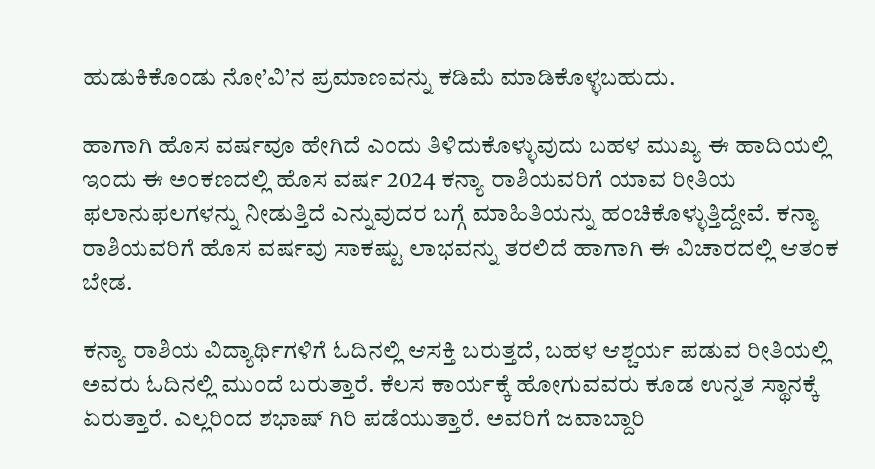ಹುಡುಕಿಕೊಂಡು ನೋ’ವಿ’ನ ಪ್ರಮಾಣವನ್ನು ಕಡಿಮೆ ಮಾಡಿಕೊಳ್ಳಬಹುದು.

ಹಾಗಾಗಿ ಹೊಸ ವರ್ಷವೂ ಹೇಗಿದೆ ಎಂದು ತಿಳಿದುಕೊಳ್ಳುವುದು ಬಹಳ ಮುಖ್ಯ ಈ ಹಾದಿಯಲ್ಲಿ ಇಂದು ಈ ಅಂಕಣದಲ್ಲಿ ಹೊಸ ವರ್ಷ 2024 ಕನ್ಯಾ ರಾಶಿಯವರಿಗೆ ಯಾವ ರೀತಿಯ ಫಲಾನುಫಲಗಳನ್ನು ನೀಡುತ್ತಿದೆ ಎನ್ನುವುದರ ಬಗ್ಗೆ ಮಾಹಿತಿಯನ್ನು ಹಂಚಿಕೊಳ್ಳುತ್ತಿದ್ದೇವೆ. ಕನ್ಯಾ ರಾಶಿಯವರಿಗೆ ಹೊಸ ವರ್ಷವು ಸಾಕಷ್ಟು ಲಾಭವನ್ನು ತರಲಿದೆ ಹಾಗಾಗಿ ಈ ವಿಚಾರದಲ್ಲಿ ಆತಂಕ ಬೇಡ.

ಕನ್ಯಾ ರಾಶಿಯ ವಿದ್ಯಾರ್ಥಿಗಳಿಗೆ ಓದಿನಲ್ಲಿ ಆಸಕ್ತಿ ಬರುತ್ತದೆ, ಬಹಳ ಆಶ್ಚರ್ಯ ಪಡುವ ರೀತಿಯಲ್ಲಿ ಅವರು ಓದಿನಲ್ಲಿ ಮುಂದೆ ಬರುತ್ತಾರೆ. ಕೆಲಸ ಕಾರ್ಯಕ್ಕೆ ಹೋಗುವವರು ಕೂಡ ಉನ್ನತ ಸ್ಥಾನಕ್ಕೆ ಏರುತ್ತಾರೆ. ಎಲ್ಲರಿಂದ ಶಭಾಷ್ ಗಿರಿ ಪಡೆಯುತ್ತಾರೆ. ಅವರಿಗೆ ಜವಾಬ್ದಾರಿ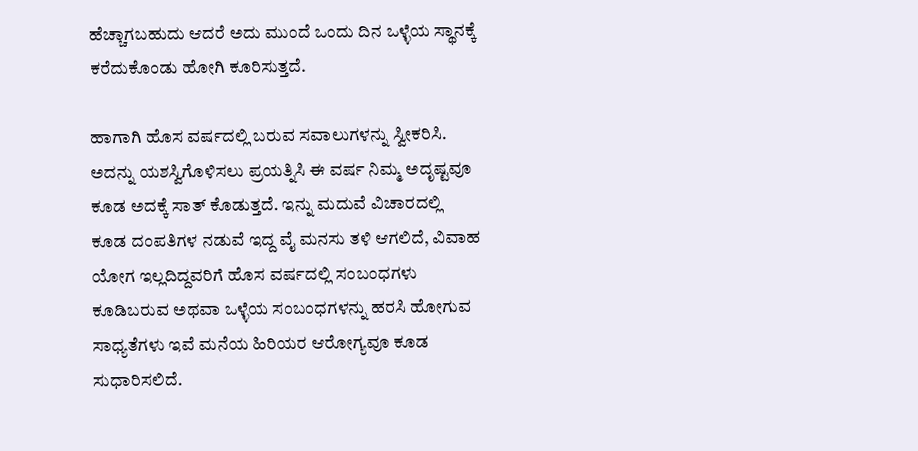ಹೆಚ್ಚಾಗಬಹುದು ಆದರೆ ಅದು ಮುಂದೆ ಒಂದು ದಿನ ಒಳ್ಳೆಯ ಸ್ಥಾನಕ್ಕೆ ಕರೆದುಕೊಂಡು ಹೋಗಿ ಕೂರಿಸುತ್ತದೆ.

ಹಾಗಾಗಿ ಹೊಸ ವರ್ಷದಲ್ಲಿ ಬರುವ ಸವಾಲುಗಳನ್ನು ಸ್ವೀಕರಿಸಿ. ಅದನ್ನು ಯಶಸ್ವಿಗೊಳಿಸಲು ಪ್ರಯತ್ನಿಸಿ ಈ ವರ್ಷ ನಿಮ್ಮ ಅದೃಷ್ಟವೂ ಕೂಡ ಅದಕ್ಕೆ ಸಾತ್ ಕೊಡುತ್ತದೆ. ಇನ್ನು ಮದುವೆ ವಿಚಾರದಲ್ಲಿ ಕೂಡ ದಂಪತಿಗಳ ನಡುವೆ ಇದ್ದ ವೈ ಮನಸು ತಳಿ ಆಗಲಿದೆ, ವಿವಾಹ ಯೋಗ ಇಲ್ಲದಿದ್ದವರಿಗೆ ಹೊಸ ವರ್ಷದಲ್ಲಿ ಸಂಬಂಧಗಳು ಕೂಡಿಬರುವ ಅಥವಾ ಒಳ್ಳೆಯ ಸಂಬಂಧಗಳನ್ನು ಹರಸಿ ಹೋಗುವ ಸಾಧ್ಯತೆಗಳು ಇವೆ ಮನೆಯ ಹಿರಿಯರ ಆರೋಗ್ಯವೂ ಕೂಡ ಸುಧಾರಿಸಲಿದೆ.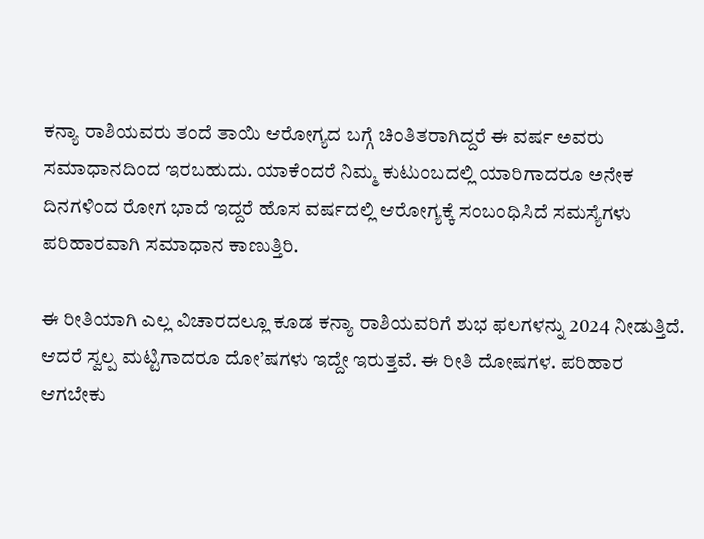ಕನ್ಯಾ ರಾಶಿಯವರು ತಂದೆ ತಾಯಿ ಆರೋಗ್ಯದ ಬಗ್ಗೆ ಚಿಂತಿತರಾಗಿದ್ದರೆ ಈ ವರ್ಷ ಅವರು ಸಮಾಧಾನದಿಂದ ಇರಬಹುದು. ಯಾಕೆಂದರೆ ನಿಮ್ಮ ಕುಟುಂಬದಲ್ಲಿ ಯಾರಿಗಾದರೂ ಅನೇಕ ದಿನಗಳಿಂದ ರೋಗ ಭಾದೆ ಇದ್ದರೆ ಹೊಸ ವರ್ಷದಲ್ಲಿ ಆರೋಗ್ಯಕ್ಕೆ ಸಂಬಂಧಿಸಿದೆ ಸಮಸ್ಯೆಗಳು ಪರಿಹಾರವಾಗಿ ಸಮಾಧಾನ ಕಾಣುತ್ತಿರಿ.

ಈ ರೀತಿಯಾಗಿ ಎಲ್ಲ ವಿಚಾರದಲ್ಲೂ ಕೂಡ ಕನ್ಯಾ ರಾಶಿಯವರಿಗೆ ಶುಭ ಫಲಗಳನ್ನು 2024 ನೀಡುತ್ತಿದೆ. ಆದರೆ ಸ್ವಲ್ಪ ಮಟ್ಟಿಗಾದರೂ ದೋ’ಷಗಳು ಇದ್ದೇ ಇರುತ್ತವೆ. ಈ ರೀತಿ ದೋಷಗಳ. ಪರಿಹಾರ ಆಗಬೇಕು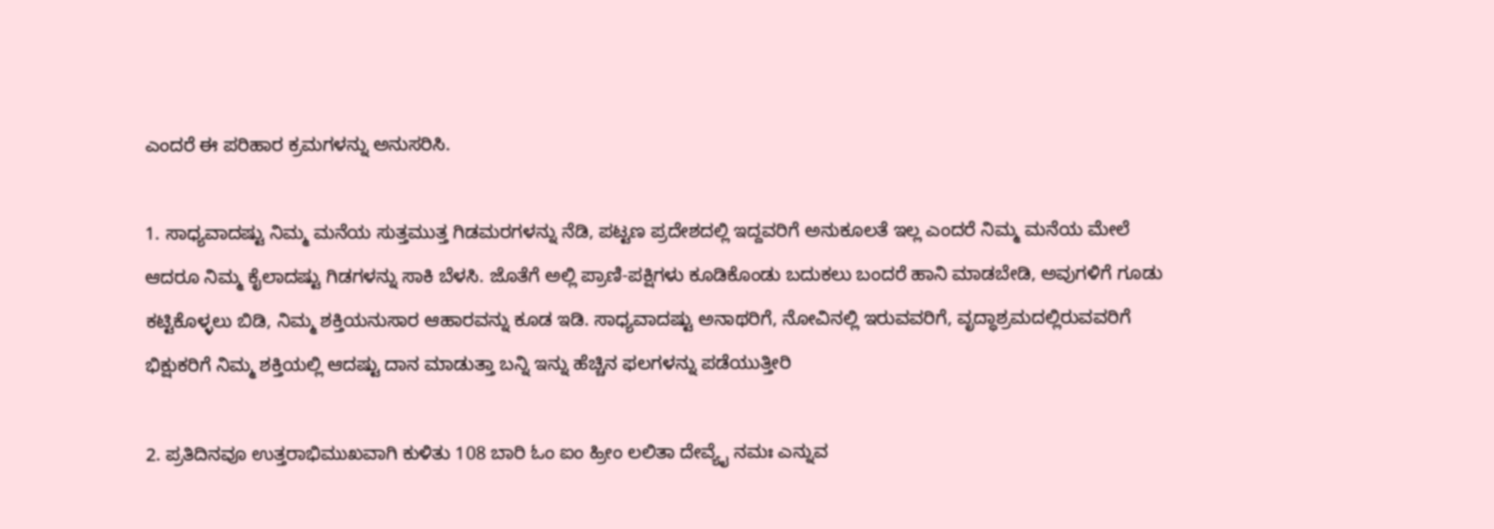ಎಂದರೆ ಈ ಪರಿಹಾರ ಕ್ರಮಗಳನ್ನು ಅನುಸರಿಸಿ.

1. ಸಾಧ್ಯವಾದಷ್ಟು ನಿಮ್ಮ ಮನೆಯ ಸುತ್ತಮುತ್ತ ಗಿಡಮರಗಳನ್ನು ನೆಡಿ, ಪಟ್ಟಣ ಪ್ರದೇಶದಲ್ಲಿ ಇದ್ದವರಿಗೆ ಅನುಕೂಲತೆ ಇಲ್ಲ ಎಂದರೆ ನಿಮ್ಮ ಮನೆಯ ಮೇಲೆ ಆದರೂ ನಿಮ್ಮ ಕೈಲಾದಷ್ಟು ಗಿಡಗಳನ್ನು ಸಾಕಿ ಬೆಳಸಿ. ಜೊತೆಗೆ ಅಲ್ಲಿ ಪ್ರಾಣಿ-ಪಕ್ಷಿಗಳು ಕೂಡಿಕೊಂಡು ಬದುಕಲು ಬಂದರೆ ಹಾನಿ ಮಾಡಬೇಡಿ, ಅವುಗಳಿಗೆ ಗೂಡು ಕಟ್ಟಿಕೊಳ್ಳಲು ಬಿಡಿ, ನಿಮ್ಮ ಶಕ್ತಿಯನುಸಾರ ಆಹಾರವನ್ನು ಕೂಡ ಇಡಿ. ಸಾಧ್ಯವಾದಷ್ಟು ಅನಾಥರಿಗೆ, ನೋವಿನಲ್ಲಿ ಇರುವವರಿಗೆ, ವೃದ್ಧಾಶ್ರಮದಲ್ಲಿರುವವರಿಗೆ ಭಿಕ್ಷುಕರಿಗೆ ನಿಮ್ಮ ಶಕ್ತಿಯಲ್ಲಿ ಆದಷ್ಟು ದಾನ ಮಾಡುತ್ತಾ ಬನ್ನಿ ಇನ್ನು ಹೆಚ್ಚಿನ ಫಲಗಳನ್ನು ಪಡೆಯುತ್ತೀರಿ

2. ಪ್ರತಿದಿನವೂ ಉತ್ತರಾಭಿಮುಖವಾಗಿ ಕುಳಿತು 108 ಬಾರಿ ಓಂ ಐಂ ಹ್ರೀಂ ಲಲಿತಾ ದೇವ್ಯೈ ನಮಃ ಎನ್ನುವ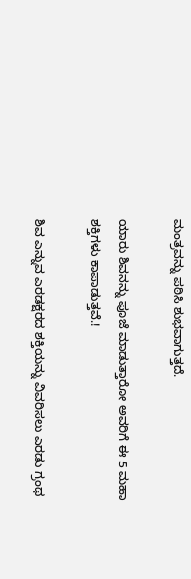ಮಂತ್ರವನ್ನು ಪಠಿಸಿ ಶುಭವಾಗುತ್ತದೆ.

ಯಾರು ಶಿವನನ್ನು ಪೂಜೆ ಮಾಡುತ್ತಾರೋ ಅವರಿಗೆ ಈ 5 ಮಹಾ ಶಕ್ತಿಗಳು ಕಾಪಾಡುತ್ತವೆ.!

ಶಿವ ಎನ್ನುವ ಎರಡಕ್ಷರದ ಶಕ್ತಿಯನ್ನು ವಿವರಿಸಲು ಎರಡು ಗ್ರಂಥ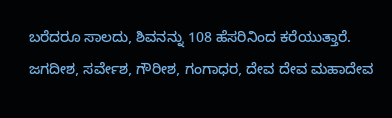ಬರೆದರೂ ಸಾಲದು, ಶಿವನನ್ನು 108 ಹೆಸರಿನಿಂದ ಕರೆಯುತ್ತಾರೆ. ಜಗದೀಶ, ಸರ್ವೇಶ, ಗೌರೀಶ, ಗಂಗಾಧರ, ದೇವ ದೇವ ಮಹಾದೇವ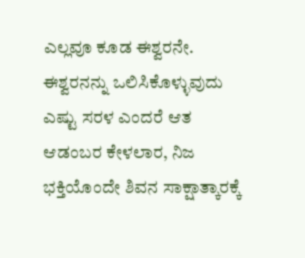ಎಲ್ಲವೂ ಕೂಡ ಈಶ್ವರನೇ. ಈಶ್ವರನನ್ನು ಒಲಿಸಿಕೊಳ್ಳುವುದು ಎಷ್ಟು ಸರಳ ಎಂದರೆ ಆತ ಆಡಂಬರ ಕೇಳಲಾರ, ನಿಜ ಭಕ್ತಿಯೊಂದೇ ಶಿವನ ಸಾಕ್ಷಾತ್ಕಾರಕ್ಕೆ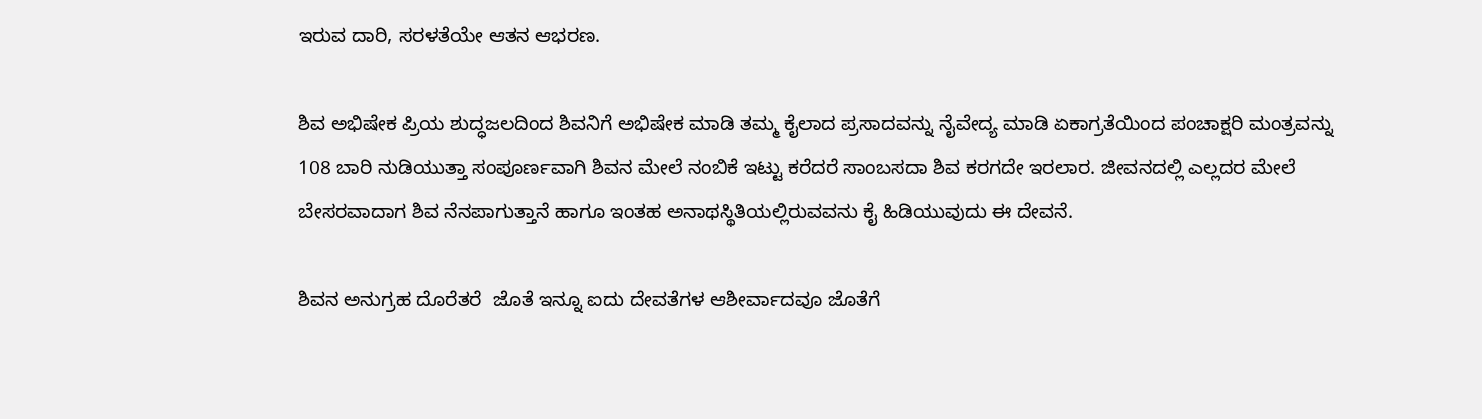ಇರುವ ದಾರಿ, ಸರಳತೆಯೇ ಆತನ ಆಭರಣ.

ಶಿವ ಅಭಿಷೇಕ ಪ್ರಿಯ ಶುದ್ಧಜಲದಿಂದ ಶಿವನಿಗೆ ಅಭಿಷೇಕ ಮಾಡಿ ತಮ್ಮ ಕೈಲಾದ ಪ್ರಸಾದವನ್ನು ನೈವೇದ್ಯ ಮಾಡಿ ಏಕಾಗ್ರತೆಯಿಂದ ಪಂಚಾಕ್ಷರಿ ಮಂತ್ರವನ್ನು 108 ಬಾರಿ ನುಡಿಯುತ್ತಾ ಸಂಪೂರ್ಣವಾಗಿ ಶಿವನ ಮೇಲೆ ನಂಬಿಕೆ ಇಟ್ಟು ಕರೆದರೆ ಸಾಂಬಸದಾ ಶಿವ ಕರಗದೇ ಇರಲಾರ. ಜೀವನದಲ್ಲಿ ಎಲ್ಲದರ ಮೇಲೆ ಬೇಸರವಾದಾಗ ಶಿವ ನೆನಪಾಗುತ್ತಾನೆ ಹಾಗೂ ಇಂತಹ ಅನಾಥಸ್ಥಿತಿಯಲ್ಲಿರುವವನು ಕೈ ಹಿಡಿಯುವುದು ಈ ದೇವನೆ.

ಶಿವನ ಅನುಗ್ರಹ ದೊರೆತರೆ  ಜೊತೆ ಇನ್ನೂ ಐದು ದೇವತೆಗಳ ಆಶೀರ್ವಾದವೂ ಜೊತೆಗೆ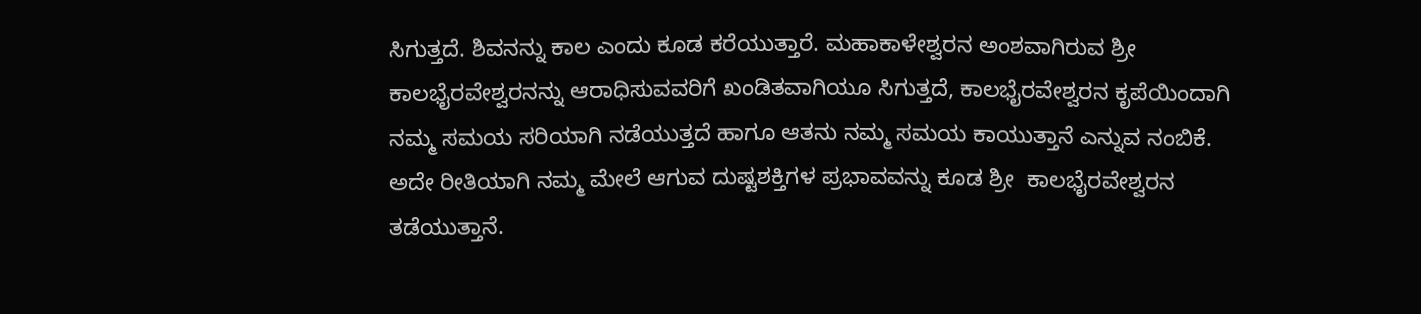ಸಿಗುತ್ತದೆ. ಶಿವನನ್ನು ಕಾಲ ಎಂದು ಕೂಡ ಕರೆಯುತ್ತಾರೆ. ಮಹಾಕಾಳೇಶ್ವರನ ಅಂಶವಾಗಿರುವ ಶ್ರೀ ಕಾಲಭೈರವೇಶ್ವರನನ್ನು ಆರಾಧಿಸುವವರಿಗೆ ಖಂಡಿತವಾಗಿಯೂ ಸಿಗುತ್ತದೆ, ಕಾಲಭೈರವೇಶ್ವರನ ಕೃಪೆಯಿಂದಾಗಿ ನಮ್ಮ ಸಮಯ ಸರಿಯಾಗಿ ನಡೆಯುತ್ತದೆ ಹಾಗೂ ಆತನು ನಮ್ಮ ಸಮಯ ಕಾಯುತ್ತಾನೆ ಎನ್ನುವ ನಂಬಿಕೆ. ಅದೇ ರೀತಿಯಾಗಿ ನಮ್ಮ ಮೇಲೆ ಆಗುವ ದುಷ್ಟಶಕ್ತಿಗಳ ಪ್ರಭಾವವನ್ನು ಕೂಡ ಶ್ರೀ ‌ ಕಾಲಭೈರವೇಶ್ವರನ ತಡೆಯುತ್ತಾನೆ.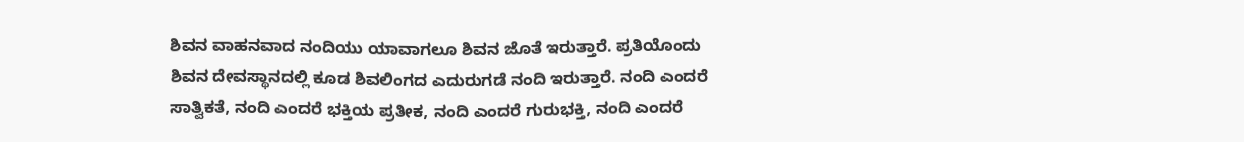ಶಿವನ ವಾಹನವಾದ ನಂದಿಯು ಯಾವಾಗಲೂ ಶಿವನ ಜೊತೆ ಇರುತ್ತಾರೆ. ಪ್ರತಿಯೊಂದು ಶಿವನ ದೇವಸ್ಥಾನದಲ್ಲಿ ಕೂಡ ಶಿವಲಿಂಗದ ಎದುರುಗಡೆ ನಂದಿ ಇರುತ್ತಾರೆ. ನಂದಿ ಎಂದರೆ ಸಾತ್ವಿಕತೆ, ನಂದಿ ಎಂದರೆ ಭಕ್ತಿಯ ಪ್ರತೀಕ, ನಂದಿ ಎಂದರೆ ಗುರುಭಕ್ತಿ, ನಂದಿ ಎಂದರೆ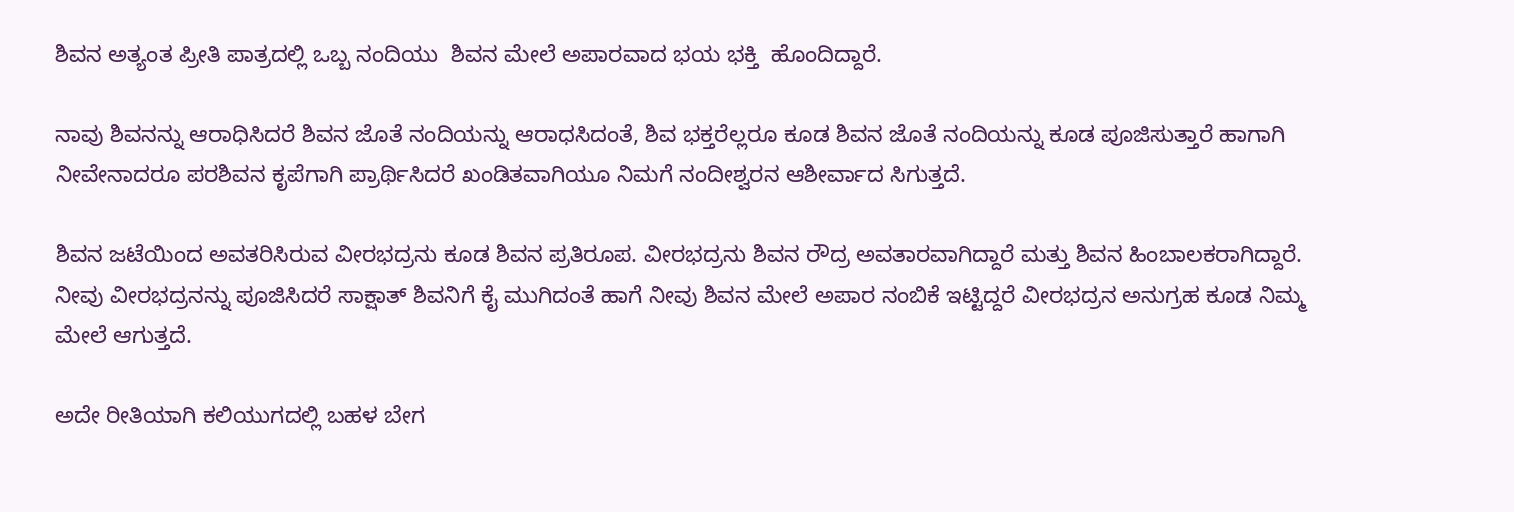ಶಿವನ ಅತ್ಯಂತ ಪ್ರೀತಿ ಪಾತ್ರದಲ್ಲಿ ಒಬ್ಬ ನಂದಿಯು  ಶಿವನ ಮೇಲೆ ಅಪಾರವಾದ ಭಯ ಭಕ್ತಿ  ಹೊಂದಿದ್ದಾರೆ.

ನಾವು ಶಿವನನ್ನು ಆರಾಧಿಸಿದರೆ ಶಿವನ ಜೊತೆ ನಂದಿಯನ್ನು ಆರಾಧಸಿದಂತೆ, ಶಿವ ಭಕ್ತರೆಲ್ಲರೂ ಕೂಡ ಶಿವನ ಜೊತೆ ನಂದಿಯನ್ನು ಕೂಡ ಪೂಜಿಸುತ್ತಾರೆ ಹಾಗಾಗಿ ನೀವೇನಾದರೂ ಪರಶಿವನ ಕೃಪೆಗಾಗಿ ಪ್ರಾರ್ಥಿಸಿದರೆ ಖಂಡಿತವಾಗಿಯೂ ನಿಮಗೆ ನಂದೀಶ್ವರನ ಆಶೀರ್ವಾದ ಸಿಗುತ್ತದೆ.

ಶಿವನ ಜಟೆಯಿಂದ ಅವತರಿಸಿರುವ ವೀರಭದ್ರನು ಕೂಡ ಶಿವನ ಪ್ರತಿರೂಪ. ವೀರಭದ್ರನು ಶಿವನ ರೌದ್ರ ಅವತಾರವಾಗಿದ್ದಾರೆ ಮತ್ತು ಶಿವನ ಹಿಂಬಾಲಕರಾಗಿದ್ದಾರೆ. ನೀವು ವೀರಭದ್ರನನ್ನು ಪೂಜಿಸಿದರೆ ಸಾಕ್ಷಾತ್ ಶಿವನಿಗೆ ಕೈ ಮುಗಿದಂತೆ ಹಾಗೆ ನೀವು ಶಿವನ ಮೇಲೆ ಅಪಾರ ನಂಬಿಕೆ ಇಟ್ಟಿದ್ದರೆ ವೀರಭದ್ರನ ಅನುಗ್ರಹ ಕೂಡ ನಿಮ್ಮ ಮೇಲೆ ಆಗುತ್ತದೆ.

ಅದೇ ರೀತಿಯಾಗಿ ಕಲಿಯುಗದಲ್ಲಿ ಬಹಳ ಬೇಗ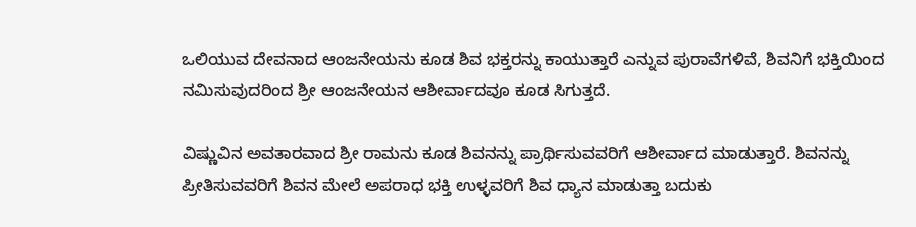ಒಲಿಯುವ ದೇವನಾದ ಆಂಜನೇಯನು ಕೂಡ ಶಿವ ಭಕ್ತರನ್ನು ಕಾಯುತ್ತಾರೆ ಎನ್ನುವ ಪುರಾವೆಗಳಿವೆ, ಶಿವನಿಗೆ ಭಕ್ತಿಯಿಂದ ನಮಿಸುವುದರಿಂದ ಶ್ರೀ ಆಂಜನೇಯನ ಆಶೀರ್ವಾದವೂ ಕೂಡ ಸಿಗುತ್ತದೆ.

ವಿಷ್ಣುವಿನ ಅವತಾರವಾದ ಶ್ರೀ ರಾಮನು ಕೂಡ ಶಿವನನ್ನು ಪ್ರಾರ್ಥಿಸುವವರಿಗೆ ಆಶೀರ್ವಾದ ಮಾಡುತ್ತಾರೆ. ಶಿವನನ್ನು ಪ್ರೀತಿಸುವವರಿಗೆ ಶಿವನ ಮೇಲೆ ಅಪರಾಧ ಭಕ್ತಿ ಉಳ್ಳವರಿಗೆ ಶಿವ ಧ್ಯಾನ ಮಾಡುತ್ತಾ ಬದುಕು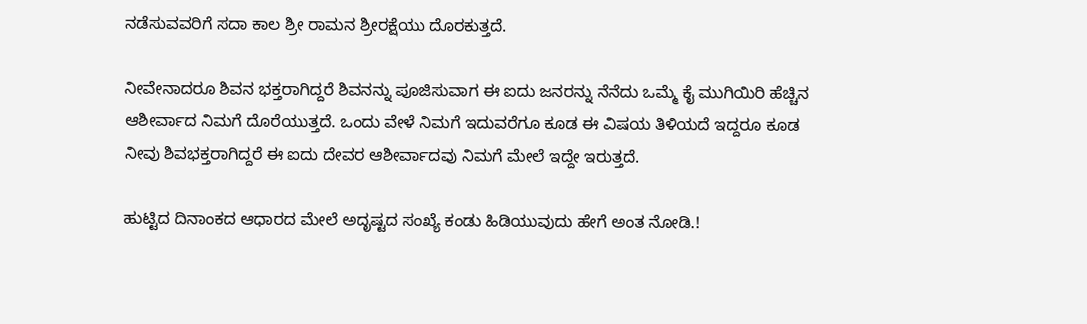ನಡೆಸುವವರಿಗೆ ಸದಾ ಕಾಲ ಶ್ರೀ ರಾಮನ ಶ್ರೀರಕ್ಷೆಯು ದೊರಕುತ್ತದೆ.

ನೀವೇನಾದರೂ ಶಿವನ ಭಕ್ತರಾಗಿದ್ದರೆ ಶಿವನನ್ನು ಪೂಜಿಸುವಾಗ ಈ ಐದು ಜನರನ್ನು ನೆನೆದು ಒಮ್ಮೆ ಕೈ ಮುಗಿಯಿರಿ ಹೆಚ್ಚಿನ ಆಶೀರ್ವಾದ ನಿಮಗೆ ದೊರೆಯುತ್ತದೆ. ಒಂದು ವೇಳೆ ನಿಮಗೆ ಇದುವರೆಗೂ ಕೂಡ ಈ ವಿಷಯ ತಿಳಿಯದೆ ಇದ್ದರೂ ಕೂಡ ನೀವು ಶಿವಭಕ್ತರಾಗಿದ್ದರೆ ಈ ಐದು ದೇವರ ಆಶೀರ್ವಾದವು ನಿಮಗೆ ಮೇಲೆ ಇದ್ದೇ ಇರುತ್ತದೆ.

ಹುಟ್ಟಿದ ದಿನಾಂಕದ ಆಧಾರದ ಮೇಲೆ ಅದೃಷ್ಟದ ಸಂಖ್ಯೆ ಕಂಡು ಹಿಡಿಯುವುದು ಹೇಗೆ ಅಂತ ನೋಡಿ.!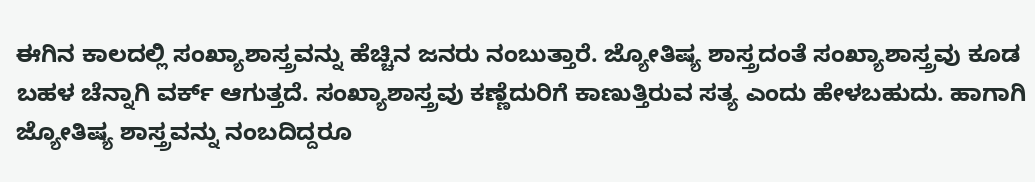ಈಗಿನ ಕಾಲದಲ್ಲಿ ಸಂಖ್ಯಾಶಾಸ್ತ್ರವನ್ನು ಹೆಚ್ಚಿನ ಜನರು ನಂಬುತ್ತಾರೆ. ಜ್ಯೋತಿಷ್ಯ ಶಾಸ್ತ್ರದಂತೆ ಸಂಖ್ಯಾಶಾಸ್ತ್ರವು ಕೂಡ ಬಹಳ ಚೆನ್ನಾಗಿ ವರ್ಕ್ ಆಗುತ್ತದೆ. ಸಂಖ್ಯಾಶಾಸ್ತ್ರವು ಕಣ್ಣೆದುರಿಗೆ ಕಾಣುತ್ತಿರುವ ಸತ್ಯ ಎಂದು ಹೇಳಬಹುದು. ಹಾಗಾಗಿ ಜ್ಯೋತಿಷ್ಯ ಶಾಸ್ತ್ರವನ್ನು ನಂಬದಿದ್ದರೂ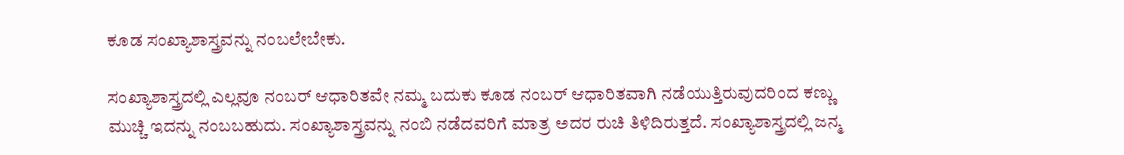ಕೂಡ ಸಂಖ್ಯಾಶಾಸ್ತ್ರವನ್ನು ನಂಬಲೇಬೇಕು.

ಸಂಖ್ಯಾಶಾಸ್ತ್ರದಲ್ಲಿ ಎಲ್ಲವೂ ನಂಬರ್ ಆಧಾರಿತವೇ ನಮ್ಮ ಬದುಕು ಕೂಡ ನಂಬರ್ ಆಧಾರಿತವಾಗಿ ನಡೆಯುತ್ತಿರುವುದರಿಂದ ಕಣ್ಣು ಮುಚ್ಚಿ ಇದನ್ನು ನಂಬಬಹುದು. ಸಂಖ್ಯಾಶಾಸ್ತ್ರವನ್ನು ನಂಬಿ ನಡೆದವರಿಗೆ ಮಾತ್ರ ಅದರ ರುಚಿ ತಿಳಿದಿರುತ್ತದೆ. ಸಂಖ್ಯಾಶಾಸ್ತ್ರದಲ್ಲಿ ಜನ್ಮ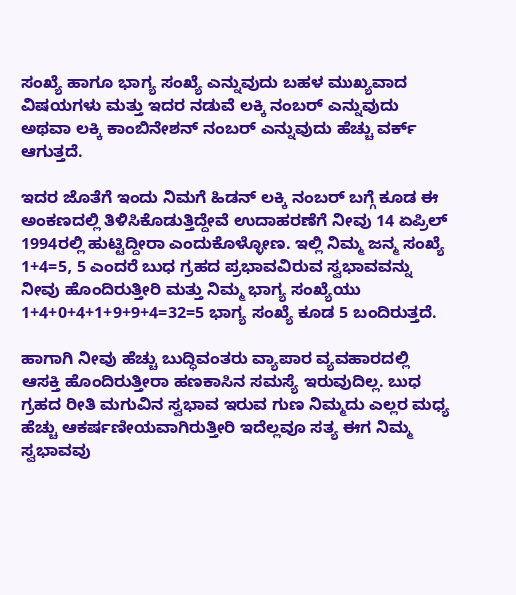ಸಂಖ್ಯೆ ಹಾಗೂ ಭಾಗ್ಯ ಸಂಖ್ಯೆ ಎನ್ನುವುದು ಬಹಳ ಮುಖ್ಯವಾದ ವಿಷಯಗಳು ಮತ್ತು ಇದರ ನಡುವೆ ಲಕ್ಕಿ ನಂಬರ್ ಎನ್ನುವುದು ಅಥವಾ ಲಕ್ಕಿ ಕಾಂಬಿನೇಶನ್ ನಂಬರ್ ಎನ್ನುವುದು ಹೆಚ್ಚು ವರ್ಕ್ ಆಗುತ್ತದೆ.

ಇದರ ಜೊತೆಗೆ ಇಂದು ನಿಮಗೆ ಹಿಡನ್ ಲಕ್ಕಿ ನಂಬರ್ ಬಗ್ಗೆ ಕೂಡ ಈ ಅಂಕಣದಲ್ಲಿ ತಿಳಿಸಿಕೊಡುತ್ತಿದ್ದೇವೆ ಉದಾಹರಣೆಗೆ ನೀವು 14 ಏಪ್ರಿಲ್ 1994ರಲ್ಲಿ ಹುಟ್ಟಿದ್ದೀರಾ ಎಂದುಕೊಳ್ಳೋಣ. ಇಲ್ಲಿ ನಿಮ್ಮ ಜನ್ಮ ಸಂಖ್ಯೆ 1+4=5, 5 ಎಂದರೆ ಬುಧ ಗ್ರಹದ ಪ್ರಭಾವವಿರುವ ಸ್ವಭಾವವನ್ನು ನೀವು ಹೊಂದಿರುತ್ತೀರಿ ಮತ್ತು ನಿಮ್ಮ ಭಾಗ್ಯ ಸಂಖ್ಯೆಯು 1+4+0+4+1+9+9+4=32=5 ಭಾಗ್ಯ ಸಂಖ್ಯೆ ಕೂಡ 5 ಬಂದಿರುತ್ತದೆ.

ಹಾಗಾಗಿ ನೀವು ಹೆಚ್ಚು ಬುದ್ಧಿವಂತರು ವ್ಯಾಪಾರ ವ್ಯವಹಾರದಲ್ಲಿ ಆಸಕ್ತಿ ಹೊಂದಿರುತ್ತೀರಾ ಹಣಕಾಸಿನ ಸಮಸ್ಯೆ ಇರುವುದಿಲ್ಲ. ಬುಧ ಗ್ರಹದ ರೀತಿ ಮಗುವಿನ ಸ್ವಭಾವ ಇರುವ ಗುಣ ನಿಮ್ಮದು ಎಲ್ಲರ ಮಧ್ಯ ಹೆಚ್ಚು ಆಕರ್ಷಣೀಯವಾಗಿರುತ್ತೀರಿ ಇದೆಲ್ಲವೂ ಸತ್ಯ ಈಗ ನಿಮ್ಮ ಸ್ವಭಾವವು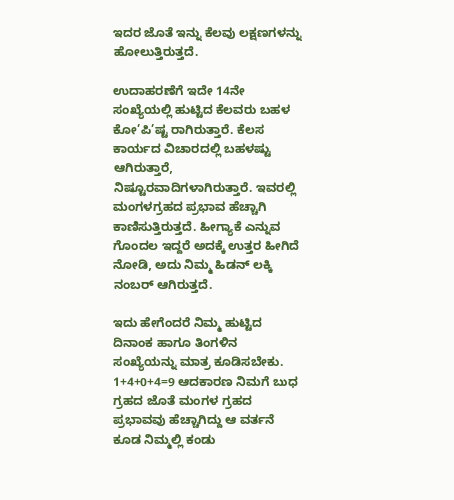ಇದರ ಜೊತೆ ಇನ್ನು ಕೆಲವು ಲಕ್ಷಣಗಳನ್ನು ಹೋಲುತ್ತಿರುತ್ತದೆ.

ಉದಾಹರಣೆಗೆ ಇದೇ 14ನೇ ಸಂಖ್ಯೆಯಲ್ಲಿ ಹುಟ್ಟಿದ ಕೆಲವರು ಬಹಳ ಕೋ’ಪಿ’ಷ್ಟ ರಾಗಿರುತ್ತಾರೆ. ಕೆಲಸ ಕಾರ್ಯದ ವಿಚಾರದಲ್ಲಿ ಬಹಳಷ್ಟು ಆಗಿರುತ್ತಾರೆ, ನಿಷ್ಟೂರವಾದಿಗಳಾಗಿರುತ್ತಾರೆ. ಇವರಲ್ಲಿ ಮಂಗಳಗ್ರಹದ ಪ್ರಭಾವ ಹೆಚ್ಚಾಗಿ ಕಾಣಿಸುತ್ತಿರುತ್ತದೆ. ಹೀಗ್ಯಾಕೆ ಎನ್ನುವ ಗೊಂದಲ ಇದ್ದರೆ ಅದಕ್ಕೆ ಉತ್ತರ ಹೀಗಿದೆ ನೋಡಿ, ಅದು ನಿಮ್ಮ ಹಿಡನ್ ಲಕ್ಕಿ ನಂಬರ್ ಆಗಿರುತ್ತದೆ.

ಇದು ಹೇಗೆಂದರೆ ನಿಮ್ಮ ಹುಟ್ಟಿದ ದಿನಾಂಕ ಹಾಗೂ ತಿಂಗಳಿನ ಸಂಖ್ಯೆಯನ್ನು ಮಾತ್ರ ಕೂಡಿಸಬೇಕು. 1+4+0+4=9 ಆದಕಾರಣ ನಿಮಗೆ ಬುಧ ಗ್ರಹದ ಜೊತೆ ಮಂಗಳ ಗ್ರಹದ ಪ್ರಭಾವವು ಹೆಚ್ಚಾಗಿದ್ದು ಆ ವರ್ತನೆ ಕೂಡ ನಿಮ್ಮಲ್ಲಿ ಕಂಡು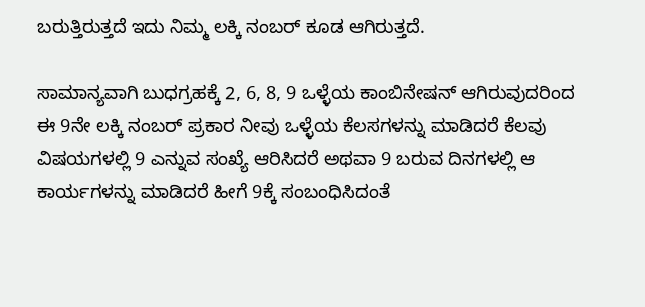ಬರುತ್ತಿರುತ್ತದೆ ಇದು ನಿಮ್ಮ ಲಕ್ಕಿ ನಂಬರ್ ಕೂಡ ಆಗಿರುತ್ತದೆ.

ಸಾಮಾನ್ಯವಾಗಿ ಬುಧಗ್ರಹಕ್ಕೆ 2, 6, 8, 9 ಒಳ್ಳೆಯ ಕಾಂಬಿನೇಷನ್ ಆಗಿರುವುದರಿಂದ ಈ 9ನೇ ಲಕ್ಕಿ ನಂಬರ್ ಪ್ರಕಾರ ನೀವು ಒಳ್ಳೆಯ ಕೆಲಸಗಳನ್ನು ಮಾಡಿದರೆ ಕೆಲವು ವಿಷಯಗಳಲ್ಲಿ 9 ಎನ್ನುವ ಸಂಖ್ಯೆ ಆರಿಸಿದರೆ ಅಥವಾ 9 ಬರುವ ದಿನಗಳಲ್ಲಿ ಆ ಕಾರ್ಯಗಳನ್ನು ಮಾಡಿದರೆ ಹೀಗೆ 9ಕ್ಕೆ ಸಂಬಂಧಿಸಿದಂತೆ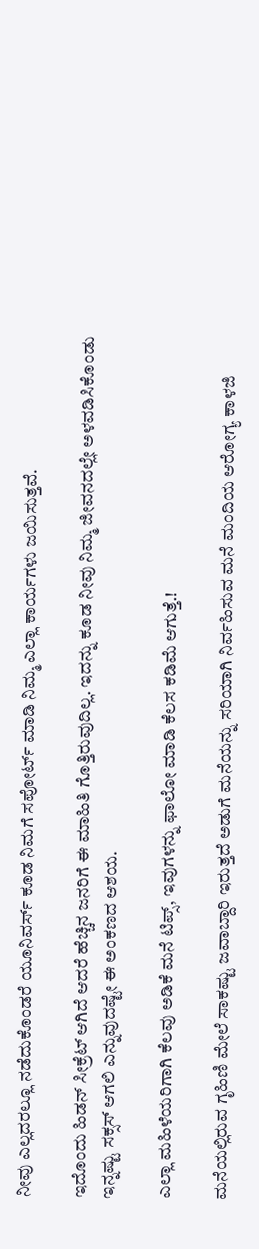ನೀವು ಎಲ್ಲದರಲ್ಲೂ ನಡೆದುಕೊಂಡರೆ ಯೂನಿವರ್ಸ್ ಕೂಡ ನಿಮಗೆ ಸಪೋರ್ಟ್ ಮಾಡಿ ನಿಮ್ಮ ಎಲ್ಲಾ ಕಾರ್ಯಗಳು ಜಯಿಸುತ್ತವೆ.

ಇದೊಂದು ಹಿಡನ್ ಸೀಕ್ರೆಟ್ ಆಗಿದೆ ಆದರೆ ಹೆಚ್ಚಿನ ಜನರಿಗೆ ಈ ಮಾಹಿತಿ ಗೊತ್ತಿರುವುದಿಲ್ಲ. ಇದನ್ನು ಕೂಡ ನೀವು ನಿಮ್ಮ ಜೀವನದಲ್ಲೇ ಅಳವಡಿಸಿಕೊಂಡು ಇನ್ನಷ್ಟು ಸಕ್ಸಸ್ ಆಗಲಿ ಎನ್ನುವುದಷ್ಟೇ ಈ ಅಂಕಣದ ಆಶಯ.

ಎಲ್ಲಾ ಮಹಿಳೆಯರಿಗಾಗಿ ಕೆಲವು ಅಡಿಕೆ ಮನೆ ಟಿಪ್ಸ್, ಇವುಗಳನ್ನು ಫಾಲೋ ಮಾಡಿ ಕೆಲಸ ಕಡಿಮೆ ಆಗುತ್ತೆ.!

ಮನೆಯಲ್ಲಿರುವ ಗೃಹಿಣಿ ಮೇಲೆ ಸಾಕಷ್ಟು ಜವಾಬ್ದಾರಿ ಇರುತ್ತದೆ ಅಡುಗೆ ಮನೆಯನ್ನು ಸರಿಯಾಗಿ ನಿರ್ವಹಿಸುವ ಮನೆ ಮಂದಿಯ ಆರೋಗ್ಯ ಕಾಳಜಿ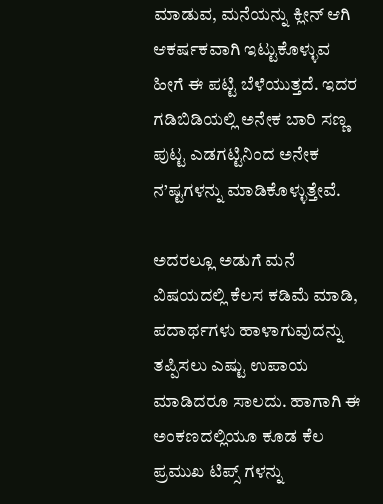ಮಾಡುವ, ಮನೆಯನ್ನು ಕ್ಲೀನ್ ಆಗಿ ಆಕರ್ಷಕವಾಗಿ ಇಟ್ಟುಕೊಳ್ಳುವ ಹೀಗೆ ಈ ಪಟ್ಟಿ ಬೆಳೆಯುತ್ತದೆ. ಇದರ ಗಡಿಬಿಡಿಯಲ್ಲಿ ಅನೇಕ ಬಾರಿ ಸಣ್ಣ ಪುಟ್ಟ ಎಡಗಟ್ಟಿನಿಂದ ಅನೇಕ ನ’ಷ್ಟಗಳನ್ನು ಮಾಡಿಕೊಳ್ಳುತ್ತೇವೆ.

ಅದರಲ್ಲೂ ಅಡುಗೆ ಮನೆ ವಿಷಯದಲ್ಲಿ ಕೆಲಸ ಕಡಿಮೆ ಮಾಡಿ, ಪದಾರ್ಥಗಳು ಹಾಳಾಗುವುದನ್ನು ತಪ್ಪಿಸಲು ಎಷ್ಟು ಉಪಾಯ ಮಾಡಿದರೂ ಸಾಲದು. ಹಾಗಾಗಿ ಈ ಅಂಕಣದಲ್ಲಿಯೂ ಕೂಡ ಕೆಲ ಪ್ರಮುಖ ಟಿಪ್ಸ್ ಗಳನ್ನು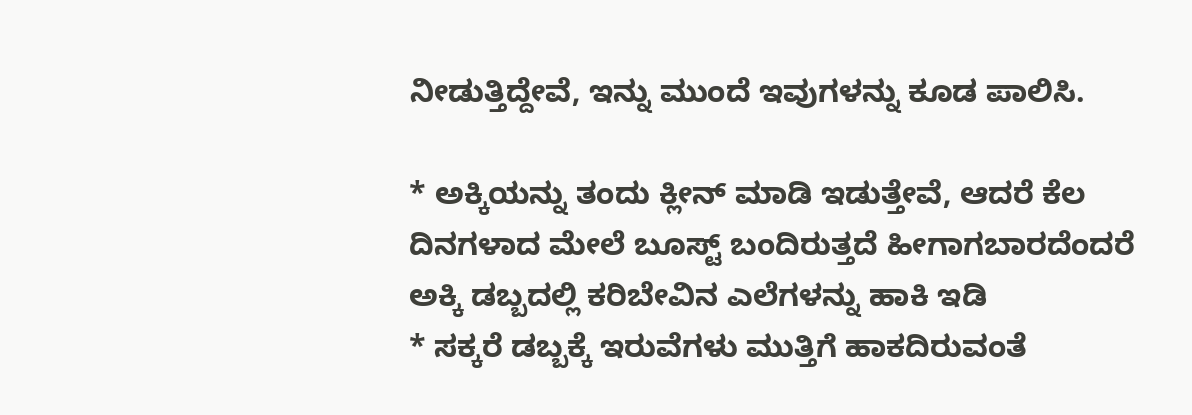ನೀಡುತ್ತಿದ್ದೇವೆ, ಇನ್ನು ಮುಂದೆ ಇವುಗಳನ್ನು ಕೂಡ ಪಾಲಿಸಿ.

* ಅಕ್ಕಿಯನ್ನು ತಂದು ಕ್ಲೀನ್ ಮಾಡಿ ಇಡುತ್ತೇವೆ, ಆದರೆ ಕೆಲ ದಿನಗಳಾದ ಮೇಲೆ ಬೂಸ್ಟ್ ಬಂದಿರುತ್ತದೆ ಹೀಗಾಗಬಾರದೆಂದರೆ ಅಕ್ಕಿ ಡಬ್ಬದಲ್ಲಿ ಕರಿಬೇವಿನ ಎಲೆಗಳನ್ನು ಹಾಕಿ ಇಡಿ
* ಸಕ್ಕರೆ ಡಬ್ಬಕ್ಕೆ ಇರುವೆಗಳು ಮುತ್ತಿಗೆ ಹಾಕದಿರುವಂತೆ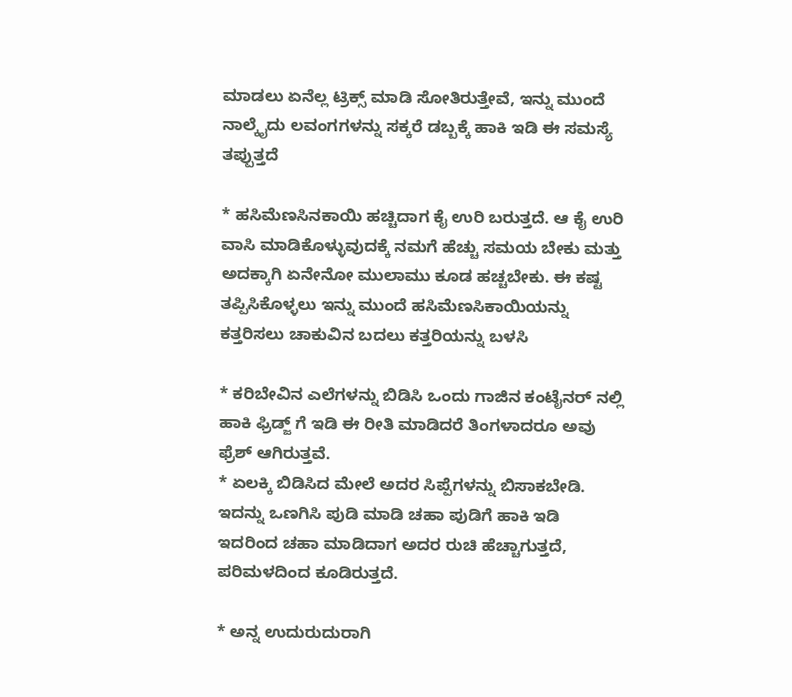ಮಾಡಲು ಏನೆಲ್ಲ ಟ್ರಿಕ್ಸ್ ಮಾಡಿ ಸೋತಿರುತ್ತೇವೆ, ಇನ್ನು ಮುಂದೆ ನಾಲ್ಕೈದು ಲವಂಗಗಳನ್ನು ಸಕ್ಕರೆ ಡಬ್ಬಕ್ಕೆ ಹಾಕಿ ಇಡಿ ಈ ಸಮಸ್ಯೆ ತಪ್ಪುತ್ತದೆ

* ಹಸಿಮೆಣಸಿನಕಾಯಿ ಹಚ್ಚಿದಾಗ ಕೈ ಉರಿ ಬರುತ್ತದೆ. ಆ ಕೈ ಉರಿ ವಾಸಿ ಮಾಡಿಕೊಳ್ಳುವುದಕ್ಕೆ ನಮಗೆ ಹೆಚ್ಚು ಸಮಯ ಬೇಕು ಮತ್ತು ಅದಕ್ಕಾಗಿ ಏನೇನೋ ಮುಲಾಮು ಕೂಡ ಹಚ್ಚಬೇಕು. ಈ ಕಷ್ಟ ತಪ್ಪಿಸಿಕೊಳ್ಳಲು ಇನ್ನು ಮುಂದೆ ಹಸಿಮೆಣಸಿಕಾಯಿಯನ್ನು ಕತ್ತರಿಸಲು ಚಾಕುವಿನ ಬದಲು ಕತ್ತರಿಯನ್ನು ಬಳಸಿ

* ಕರಿಬೇವಿನ ಎಲೆಗಳನ್ನು ಬಿಡಿಸಿ ಒಂದು ಗಾಜಿನ ಕಂಟೈನರ್ ನಲ್ಲಿ ಹಾಕಿ ಫ್ರಿಡ್ಜ್ ಗೆ ಇಡಿ ಈ ರೀತಿ ಮಾಡಿದರೆ ತಿಂಗಳಾದರೂ ಅವು ಫ್ರೆಶ್ ಆಗಿರುತ್ತವೆ.
* ಏಲಕ್ಕಿ ಬಿಡಿಸಿದ ಮೇಲೆ ಅದರ ಸಿಪ್ಪೆಗಳನ್ನು ಬಿಸಾಕಬೇಡಿ. ಇದನ್ನು ಒಣಗಿಸಿ ಪುಡಿ ಮಾಡಿ ಚಹಾ ಪುಡಿಗೆ ಹಾಕಿ ಇಡಿ ಇದರಿಂದ ಚಹಾ ಮಾಡಿದಾಗ ಅದರ ರುಚಿ ಹೆಚ್ಚಾಗುತ್ತದೆ, ಪರಿಮಳದಿಂದ ಕೂಡಿರುತ್ತದೆ.

* ಅನ್ನ ಉದುರುದುರಾಗಿ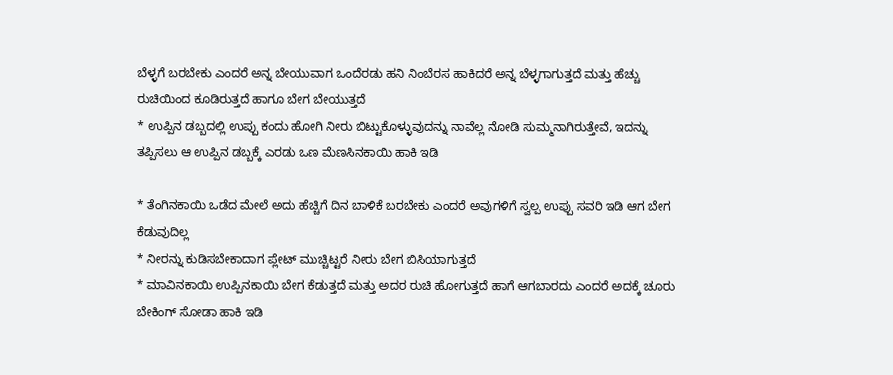ಬೆಳ್ಳಗೆ ಬರಬೇಕು ಎಂದರೆ ಅನ್ನ ಬೇಯುವಾಗ ಒಂದೆರಡು ಹನಿ ನಿಂಬೆರಸ ಹಾಕಿದರೆ ಅನ್ನ ಬೆಳ್ಳಗಾಗುತ್ತದೆ ಮತ್ತು ಹೆಚ್ಚು ರುಚಿಯಿಂದ ಕೂಡಿರುತ್ತದೆ ಹಾಗೂ ಬೇಗ ಬೇಯುತ್ತದೆ
* ಉಪ್ಪಿನ ಡಬ್ಬದಲ್ಲಿ ಉಪ್ಪು ಕಂದು ಹೋಗಿ ನೀರು ಬಿಟ್ಟುಕೊಳ್ಳುವುದನ್ನು ನಾವೆಲ್ಲ ನೋಡಿ ಸುಮ್ಮನಾಗಿರುತ್ತೇವೆ, ಇದನ್ನು ತಪ್ಪಿಸಲು ಆ ಉಪ್ಪಿನ ಡಬ್ಬಕ್ಕೆ ಎರಡು ಒಣ ಮೆಣಸಿನಕಾಯಿ ಹಾಕಿ ಇಡಿ

* ತೆಂಗಿನಕಾಯಿ ಒಡೆದ ಮೇಲೆ ಅದು ಹೆಚ್ಚಿಗೆ ದಿನ ಬಾಳಿಕೆ ಬರಬೇಕು ಎಂದರೆ ಅವುಗಳಿಗೆ ಸ್ವಲ್ಪ ಉಪ್ಪು ಸವರಿ ಇಡಿ ಆಗ ಬೇಗ ಕೆಡುವುದಿಲ್ಲ
* ನೀರನ್ನು ಕುಡಿಸಬೇಕಾದಾಗ ಪ್ಲೇಟ್ ಮುಚ್ಚಿಟ್ಟರೆ ನೀರು ಬೇಗ ಬಿಸಿಯಾಗುತ್ತದೆ
* ಮಾವಿನಕಾಯಿ ಉಪ್ಪಿನಕಾಯಿ ಬೇಗ ಕೆಡುತ್ತದೆ ಮತ್ತು ಅದರ ರುಚಿ ಹೋಗುತ್ತದೆ ಹಾಗೆ ಆಗಬಾರದು ಎಂದರೆ ಅದಕ್ಕೆ ಚೂರು ಬೇಕಿಂಗ್ ಸೋಡಾ ಹಾಕಿ ಇಡಿ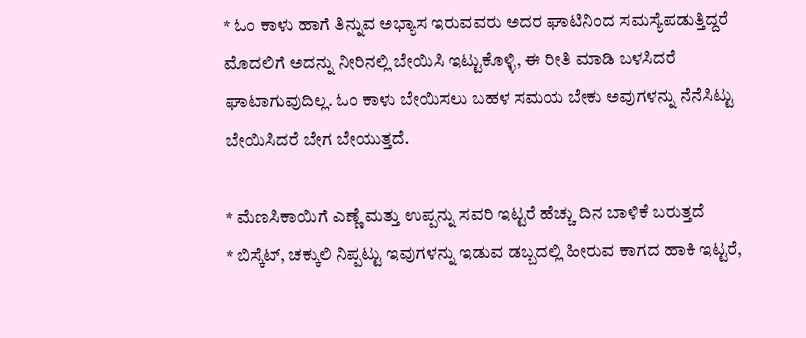* ಓಂ ಕಾಳು ಹಾಗೆ ತಿನ್ನುವ ಅಭ್ಯಾಸ ಇರುವವರು ಅದರ ಘಾಟಿನಿಂದ ಸಮಸ್ಯೆಪಡುತ್ತಿದ್ದರೆ ಮೊದಲಿಗೆ ಅದನ್ನು ನೀರಿನಲ್ಲಿ ಬೇಯಿಸಿ ಇಟ್ಟುಕೊಳ್ಳಿ, ಈ ರೀತಿ ಮಾಡಿ ಬಳಸಿದರೆ ಘಾಟಾಗುವುದಿಲ್ಲ. ಓಂ ಕಾಳು ಬೇಯಿಸಲು ಬಹಳ ಸಮಯ ಬೇಕು ಅವುಗಳನ್ನು ನೆನೆಸಿಟ್ಟು ಬೇಯಿಸಿದರೆ ಬೇಗ ಬೇಯುತ್ತದೆ.

* ಮೆಣಸಿಕಾಯಿಗೆ ಎಣ್ಣೆ ಮತ್ತು ಉಪ್ಪನ್ನು ಸವರಿ ಇಟ್ಟರೆ ಹೆಚ್ಚು ದಿನ ಬಾಳಿಕೆ ಬರುತ್ತದೆ
* ಬಿಸ್ಕೆಟ್, ಚಕ್ಕುಲಿ ನಿಪ್ಪಟ್ಟು ಇವುಗಳನ್ನು ಇಡುವ ಡಬ್ಬದಲ್ಲಿ ಹೀರುವ ಕಾಗದ ಹಾಕಿ ಇಟ್ಟರೆ,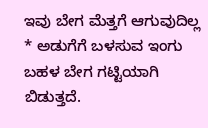ಇವು ಬೇಗ ಮೆತ್ತಗೆ ಆಗುವುದಿಲ್ಲ
* ಅಡುಗೆಗೆ ಬಳಸುವ ಇಂಗು ಬಹಳ ಬೇಗ ಗಟ್ಟಿಯಾಗಿ ಬಿಡುತ್ತದೆ.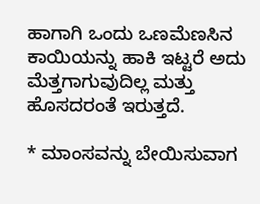ಹಾಗಾಗಿ ಒಂದು ಒಣಮೆಣಸಿನ ಕಾಯಿಯನ್ನು ಹಾಕಿ ಇಟ್ಟರೆ ಅದು ಮೆತ್ತಗಾಗುವುದಿಲ್ಲ ಮತ್ತು ಹೊಸದರಂತೆ ಇರುತ್ತದೆ.

* ಮಾಂಸವನ್ನು ಬೇಯಿಸುವಾಗ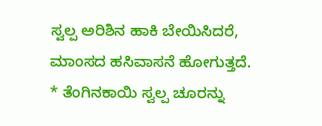ಸ್ವಲ್ಪ ಅರಿಶಿನ ಹಾಕಿ ಬೇಯಿಸಿದರೆ, ಮಾಂಸದ ಹಸಿವಾಸನೆ ಹೋಗುತ್ತದೆ.
* ತೆಂಗಿನಕಾಯಿ ಸ್ವಲ್ಪ ಚೂರನ್ನು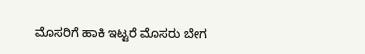ಮೊಸರಿಗೆ ಹಾಕಿ ಇಟ್ಟರೆ ಮೊಸರು ಬೇಗ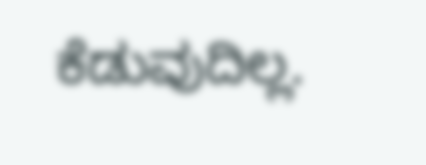ಕೆಡುವುದಿಲ್ಲ.